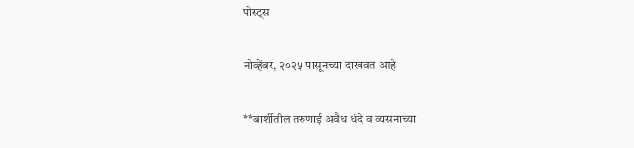पोस्ट्स

नोव्हेंबर, २०२५ पासूनच्या दाखवत आहे

**बार्शीतील तरुणाई अवैध धंदे व व्यसनाच्या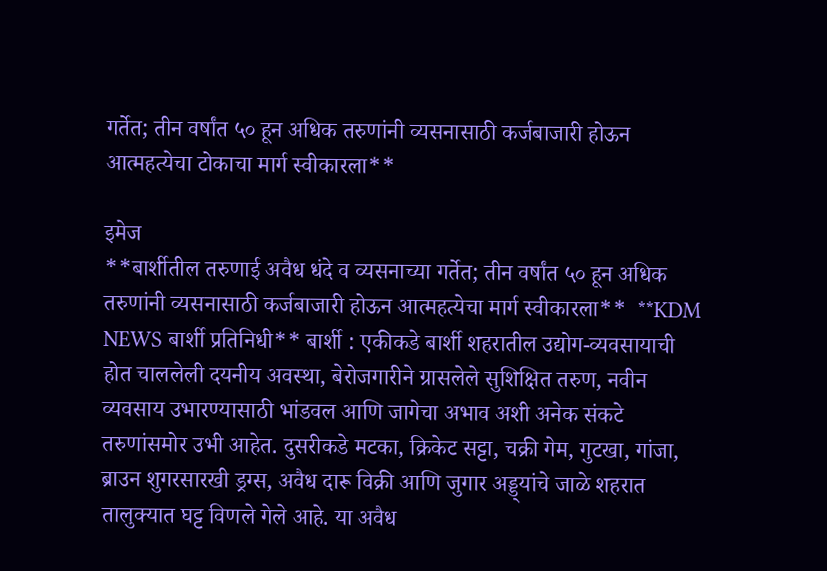गर्तेत; तीन वर्षांत ५० हून अधिक तरुणांनी व्यसनासाठी कर्जबाजारी होऊन आत्महत्येचा टोकाचा मार्ग स्वीकारला**

इमेज
**बार्शीतील तरुणाई अवैध धंदे व व्यसनाच्या गर्तेत; तीन वर्षांत ५० हून अधिक तरुणांनी व्यसनासाठी कर्जबाजारी होऊन आत्महत्येचा मार्ग स्वीकारला**  **KDM NEWS बार्शी प्रतिनिधी** बार्शी : एकीकडे बार्शी शहरातील उद्योग-व्यवसायाची होत चाललेली दयनीय अवस्था, बेरोजगारीने ग्रासलेले सुशिक्षित तरुण, नवीन व्यवसाय उभारण्यासाठी भांडवल आणि जागेचा अभाव अशी अनेक संकटे तरुणांसमोर उभी आहेत. दुसरीकडे मटका, क्रिकेट सट्टा, चक्री गेम, गुटखा, गांजा, ब्राउन शुगरसारखी ड्रग्स, अवैध दारू विक्री आणि जुगार अड्ड्यांचे जाळे शहरात तालुक्यात घट्ट विणले गेले आहे. या अवैध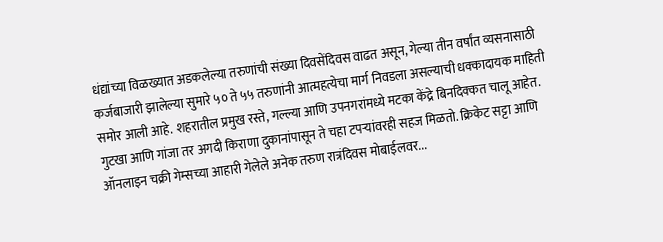धंद्यांच्या विळख्यात अडकलेल्या तरुणांची संख्या दिवसेंदिवस वाढत असून, गेल्या तीन वर्षांत व्यसनासाठी कर्जबाजारी झालेल्या सुमारे ५० ते ५५ तरुणांनी आत्महत्येचा मार्ग निवडला असल्याची धक्कादायक माहिती समोर आली आहे. शहरातील प्रमुख रस्ते, गल्ल्या आणि उपनगरांमध्ये मटका केंद्रे बिनदिक्कत चालू आहेत. गुटखा आणि गांजा तर अगदी किराणा दुकानांपासून ते चहा टपऱ्यांवरही सहज मिळतो. क्रिकेट सट्टा आणि ऑनलाइन चक्री गेम्सच्या आहारी गेलेले अनेक तरुण रात्रंदिवस मोबाईलवर...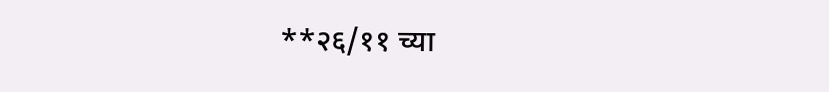**२६/११ च्या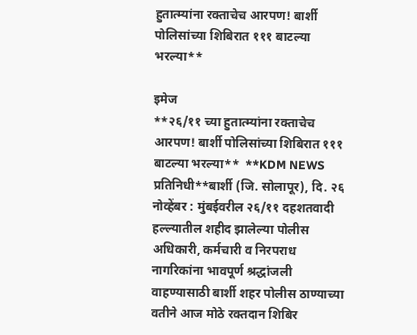हुतात्म्यांना रक्ताचेच आरपण! बार्शी पोलिसांच्या शिबिरात १११ बाटल्या भरल्या**

इमेज
**२६/११ च्या हुतात्म्यांना रक्ताचेच आरपण! बार्शी पोलिसांच्या शिबिरात १११ बाटल्या भरल्या**  **KDM NEWS प्रतिनिधी**बार्शी (जि. सोलापूर), दि. २६ नोव्हेंबर : मुंबईवरील २६/११ दहशतवादी हल्ल्यातील शहीद झालेल्या पोलीस अधिकारी, कर्मचारी व निरपराध नागरिकांना भावपूर्ण श्रद्धांजली वाहण्यासाठी बार्शी शहर पोलीस ठाण्याच्या वतीने आज मोठे रक्तदान शिबिर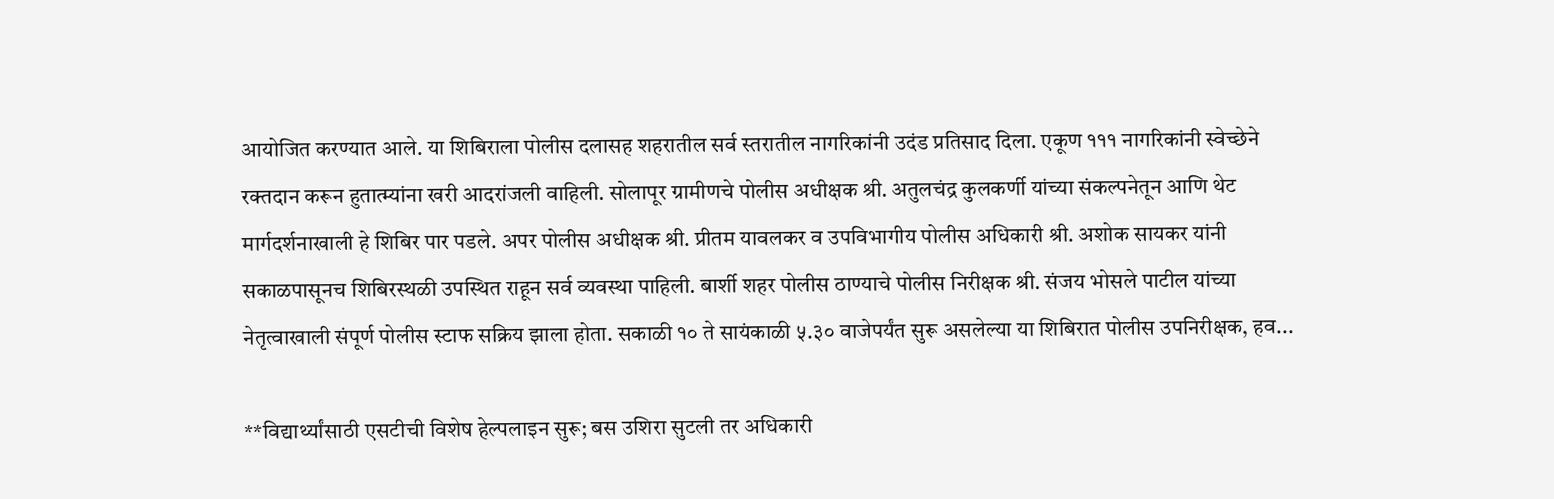आयोजित करण्यात आले. या शिबिराला पोलीस दलासह शहरातील सर्व स्तरातील नागरिकांनी उदंड प्रतिसाद दिला. एकूण १११ नागरिकांनी स्वेच्छेने रक्तदान करून हुतात्म्यांना खरी आदरांजली वाहिली. सोलापूर ग्रामीणचे पोलीस अधीक्षक श्री. अतुलचंद्र कुलकर्णी यांच्या संकल्पनेतून आणि थेट मार्गदर्शनाखाली हे शिबिर पार पडले. अपर पोलीस अधीक्षक श्री. प्रीतम यावलकर व उपविभागीय पोलीस अधिकारी श्री. अशोक सायकर यांनी सकाळपासूनच शिबिरस्थळी उपस्थित राहून सर्व व्यवस्था पाहिली. बार्शी शहर पोलीस ठाण्याचे पोलीस निरीक्षक श्री. संजय भोसले पाटील यांच्या नेतृत्वाखाली संपूर्ण पोलीस स्टाफ सक्रिय झाला होता. सकाळी १० ते सायंकाळी ५.३० वाजेपर्यंत सुरू असलेल्या या शिबिरात पोलीस उपनिरीक्षक, हव...

**विद्यार्थ्यांसाठी एसटीची विशेष हेल्पलाइन सुरू; बस उशिरा सुटली तर अधिकारी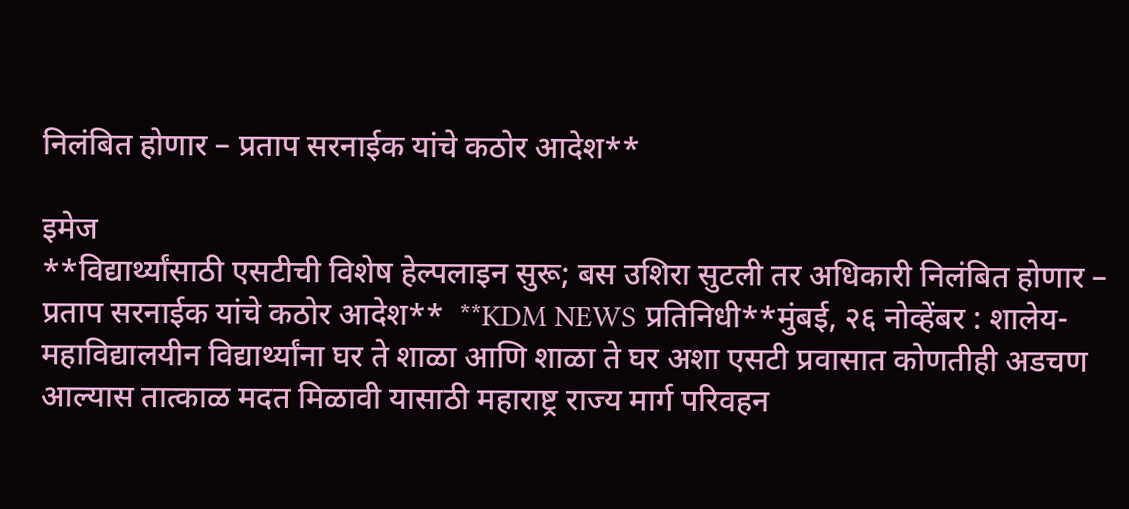निलंबित होणार – प्रताप सरनाईक यांचे कठोर आदेश**

इमेज
**विद्यार्थ्यांसाठी एसटीची विशेष हेल्पलाइन सुरू; बस उशिरा सुटली तर अधिकारी निलंबित होणार – प्रताप सरनाईक यांचे कठोर आदेश**  **KDM NEWS प्रतिनिधी**मुंबई, २६ नोव्हेंबर : शालेय-महाविद्यालयीन विद्यार्थ्यांना घर ते शाळा आणि शाळा ते घर अशा एसटी प्रवासात कोणतीही अडचण आल्यास तात्काळ मदत मिळावी यासाठी महाराष्ट्र राज्य मार्ग परिवहन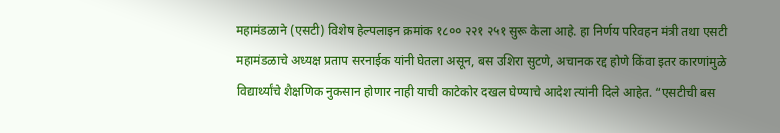महामंडळाने (एसटी) विशेष हेल्पलाइन क्रमांक १८०० २२१ २५१ सुरू केला आहे. हा निर्णय परिवहन मंत्री तथा एसटी महामंडळाचे अध्यक्ष प्रताप सरनाईक यांनी घेतला असून, बस उशिरा सुटणे, अचानक रद्द होणे किंवा इतर कारणांमुळे विद्यार्थ्यांचे शैक्षणिक नुकसान होणार नाही याची काटेकोर दखल घेण्याचे आदेश त्यांनी दिले आहेत. “एसटीची बस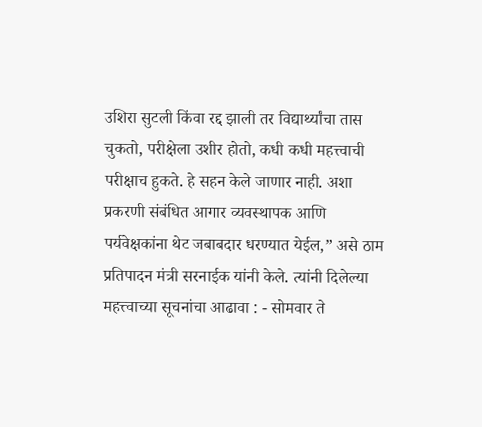उशिरा सुटली किंवा रद्द झाली तर विद्यार्थ्यांचा तास चुकतो, परीक्षेला उशीर होतो, कधी कधी महत्त्वाची परीक्षाच हुकते. हे सहन केले जाणार नाही. अशा प्रकरणी संबंधित आगार व्यवस्थापक आणि पर्यवेक्षकांना थेट जबाबदार धरण्यात येईल,” असे ठाम प्रतिपादन मंत्री सरनाईक यांनी केले. त्यांनी दिलेल्या महत्त्वाच्या सूचनांचा आढावा : - सोमवार ते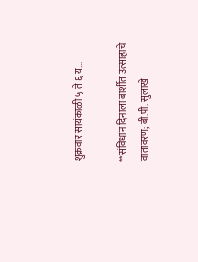शुक्रवार सायंकाळी ५ ते ६ य...

**संविधान दिनाला बार्शीत उत्साहाचे वातावरण; बी.पी. सुलाखे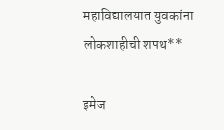महाविद्यालयात युवकांना लोकशाहीची शपथ**

इमेज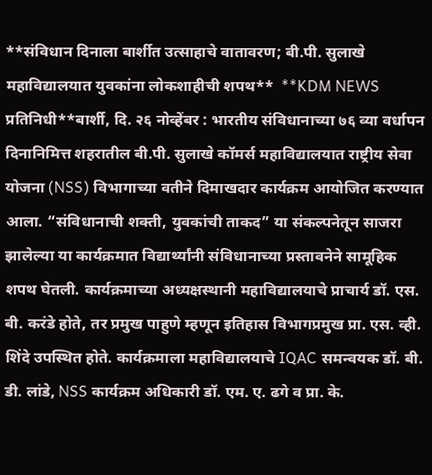**संविधान दिनाला बार्शीत उत्साहाचे वातावरण; बी.पी. सुलाखे महाविद्यालयात युवकांना लोकशाहीची शपथ**  **KDM NEWS प्रतिनिधी**बार्शी, दि. २६ नोव्हेंबर : भारतीय संविधानाच्या ७६ व्या वर्धापन दिनानिमित्त शहरातील बी.पी. सुलाखे कॉमर्स महाविद्यालयात राष्ट्रीय सेवा योजना (NSS) विभागाच्या वतीने दिमाखदार कार्यक्रम आयोजित करण्यात आला. “संविधानाची शक्ती, युवकांची ताकद” या संकल्पनेतून साजरा झालेल्या या कार्यक्रमात विद्यार्थ्यांनी संविधानाच्या प्रस्तावनेने सामूहिक शपथ घेतली. कार्यक्रमाच्या अध्यक्षस्थानी महाविद्यालयाचे प्राचार्य डॉ. एस. बी. करंडे होते, तर प्रमुख पाहुणे म्हणून इतिहास विभागप्रमुख प्रा. एस. व्ही. शिंदे उपस्थित होते. कार्यक्रमाला महाविद्यालयाचे IQAC समन्वयक डॉ. बी. डी. लांडे, NSS कार्यक्रम अधिकारी डॉ. एम. ए. ढगे व प्रा. के.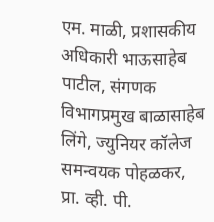एम. माळी, प्रशासकीय अधिकारी भाऊसाहेब पाटील, संगणक विभागप्रमुख बाळासाहेब लिंगे, ज्युनियर कॉलेज समन्वयक पोहळकर, प्रा. व्ही. पी.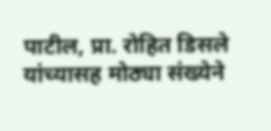पाटील, प्रा. रोहित डिसले यांच्यासह मोठ्या संख्येने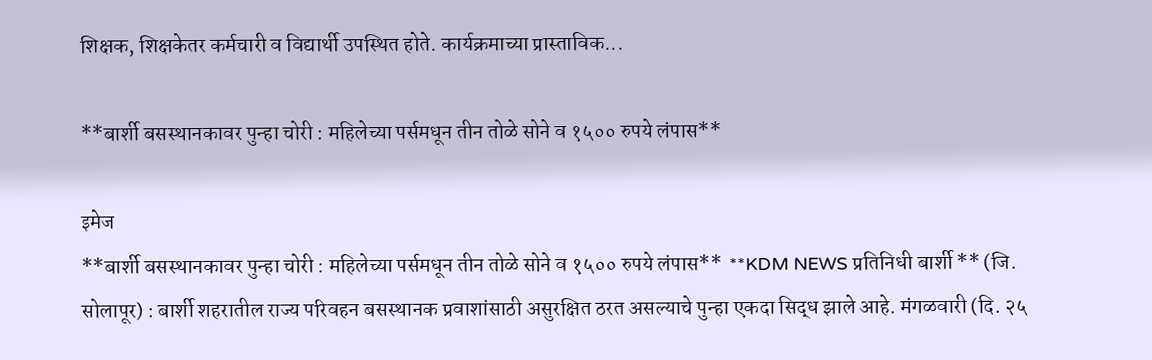शिक्षक, शिक्षकेतर कर्मचारी व विद्यार्थी उपस्थित होते. कार्यक्रमाच्या प्रास्ताविक...

**बार्शी बसस्थानकावर पुन्हा चोरी : महिलेच्या पर्समधून तीन तोळे सोने व १५०० रुपये लंपास**

इमेज
**बार्शी बसस्थानकावर पुन्हा चोरी : महिलेच्या पर्समधून तीन तोळे सोने व १५०० रुपये लंपास**  **KDM NEWS प्रतिनिधी बार्शी ** (जि. सोलापूर) : बार्शी शहरातील राज्य परिवहन बसस्थानक प्रवाशांसाठी असुरक्षित ठरत असल्याचे पुन्हा एकदा सिद्ध झाले आहे. मंगळवारी (दि. २५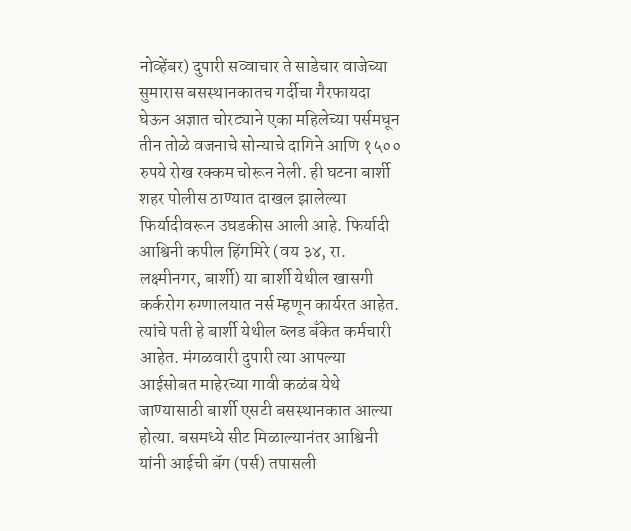नोव्हेंबर) दुपारी सव्वाचार ते साडेचार वाजेच्या सुमारास बसस्थानकातच गर्दीचा गैरफायदा घेऊन अज्ञात चोरट्याने एका महिलेच्या पर्समधून तीन तोळे वजनाचे सोन्याचे दागिने आणि १५०० रुपये रोख रक्कम चोरून नेली. ही घटना बार्शी शहर पोलीस ठाण्यात दाखल झालेल्या फिर्यादीवरून उघडकीस आली आहे. फिर्यादी आश्विनी कपील हिंगमिरे (वय ३४, रा. लक्ष्मीनगर, बार्शी) या बार्शी येथील खासगी कर्करोग रुग्णालयात नर्स म्हणून कार्यरत आहेत. त्यांचे पती हे बार्शी येथील ब्लड बँकेत कर्मचारी आहेत. मंगळवारी दुपारी त्या आपल्या आईसोबत माहेरच्या गावी कळंब येथे जाण्यासाठी बार्शी एसटी बसस्थानकात आल्या होत्या. बसमध्ये सीट मिळाल्यानंतर आश्विनी यांनी आईची बॅग (पर्स) तपासली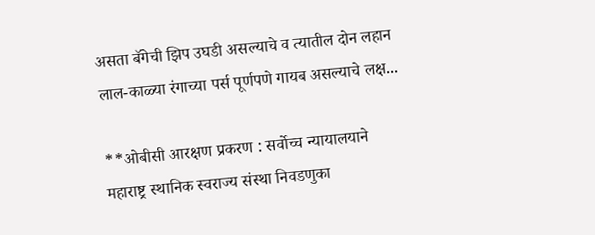असता बॅगेची झिप उघडी असल्याचे व त्यातील दोन लहान लाल-काळ्या रंगाच्या पर्स पूर्णपणे गायब असल्याचे लक्ष...

**ओबीसी आरक्षण प्रकरण : सर्वोच्च न्यायालयाने महाराष्ट्र स्थानिक स्वराज्य संस्था निवडणुका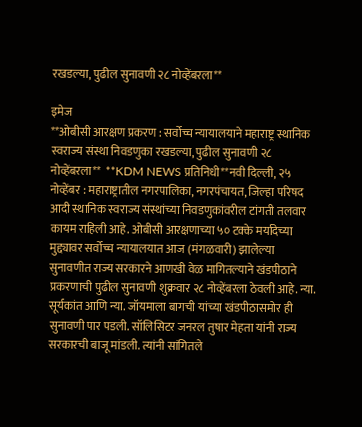रखडल्या, पुढील सुनावणी २८ नोव्हेंबरला**

इमेज
**ओबीसी आरक्षण प्रकरण : सर्वोच्च न्यायालयाने महाराष्ट्र स्थानिक स्वराज्य संस्था निवडणुका रखडल्या, पुढील सुनावणी २८ नोव्हेंबरला**  **KDM NEWS प्रतिनिधी**नवी दिल्ली, २५ नोव्हेंबर : महाराष्ट्रातील नगरपालिका, नगरपंचायत, जिल्हा परिषद आदी स्थानिक स्वराज्य संस्थांच्या निवडणुकांवरील टांगती तलवार कायम राहिली आहे. ओबीसी आरक्षणाच्या ५० टक्के मर्यादेच्या मुद्द्यावर सर्वोच्च न्यायालयात आज (मंगळवारी) झालेल्या सुनावणीत राज्य सरकारने आणखी वेळ मागितल्याने खंडपीठाने प्रकरणाची पुढील सुनावणी शुक्रवार २८ नोव्हेंबरला ठेवली आहे. न्या. सूर्यकांत आणि न्या. जॉयमाला बागची यांच्या खंडपीठासमोर ही सुनावणी पार पडली. सॉलिसिटर जनरल तुषार मेहता यांनी राज्य सरकारची बाजू मांडली. त्यांनी सांगितले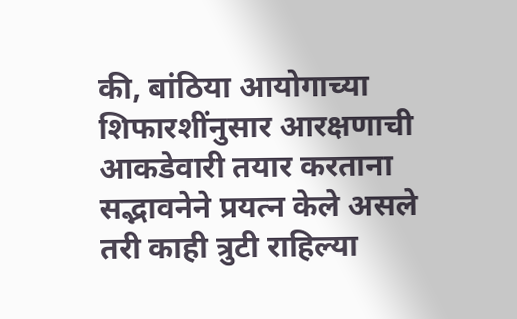की, बांठिया आयोगाच्या शिफारशींनुसार आरक्षणाची आकडेवारी तयार करताना सद्भावनेने प्रयत्न केले असले तरी काही त्रुटी राहिल्या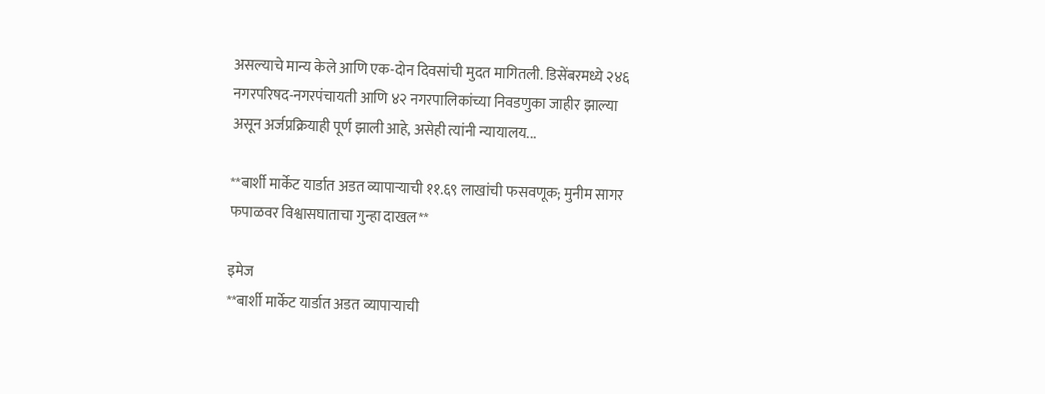असल्याचे मान्य केले आणि एक-दोन दिवसांची मुदत मागितली. डिसेंबरमध्ये २४६ नगरपरिषद-नगरपंचायती आणि ४२ नगरपालिकांच्या निवडणुका जाहीर झाल्या असून अर्जप्रक्रियाही पूर्ण झाली आहे, असेही त्यांनी न्यायालय...

**बार्शी मार्केट यार्डात अडत व्यापाऱ्याची ११.६९ लाखांची फसवणूक; मुनीम सागर फपाळवर विश्वासघाताचा गुन्हा दाखल**

इमेज
**बार्शी मार्केट यार्डात अडत व्यापाऱ्याची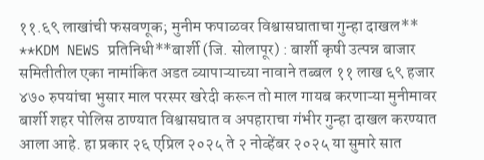११.६९ लाखांची फसवणूक; मुनीम फपाळवर विश्वासघाताचा गुन्हा दाखल**  **KDM NEWS प्रतिनिधी**बार्शी (जि. सोलापूर) : बार्शी कृषी उत्पन्न बाजार समितीतील एका नामांकित अडत व्यापाऱ्याच्या नावाने तब्बल ११ लाख ६९ हजार ४७० रुपयांचा भुसार माल परस्पर खरेदी करून तो माल गायब करणाऱ्या मुनीमावर बार्शी शहर पोलिस ठाण्यात विश्वासघात व अपहाराचा गंभीर गुन्हा दाखल करण्यात आला आहे. हा प्रकार २६ एप्रिल २०२५ ते २ नोव्हेंबर २०२५ या सुमारे सात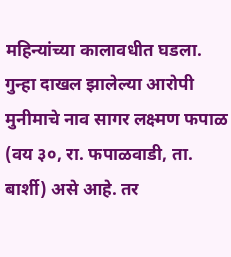महिन्यांच्या कालावधीत घडला. गुन्हा दाखल झालेल्या आरोपी मुनीमाचे नाव सागर लक्ष्मण फपाळ (वय ३०, रा. फपाळवाडी, ता. बार्शी) असे आहे. तर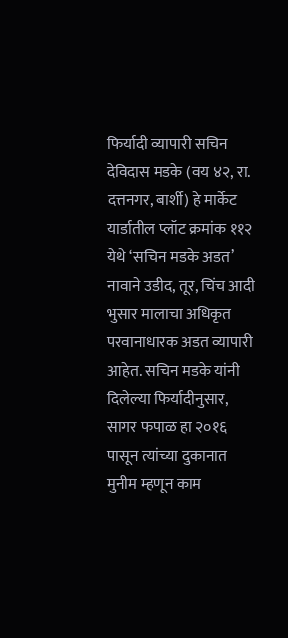फिर्यादी व्यापारी सचिन देविदास मडके (वय ४२, रा. दत्तनगर, बार्शी) हे मार्केट यार्डातील प्लॉट क्रमांक ११२ येथे ‘सचिन मडके अडत’ नावाने उडीद, तूर, चिंच आदी भुसार मालाचा अधिकृत परवानाधारक अडत व्यापारी आहेत. सचिन मडके यांनी दिलेल्या फिर्यादीनुसार, सागर फपाळ हा २०१६ पासून त्यांच्या दुकानात मुनीम म्हणून काम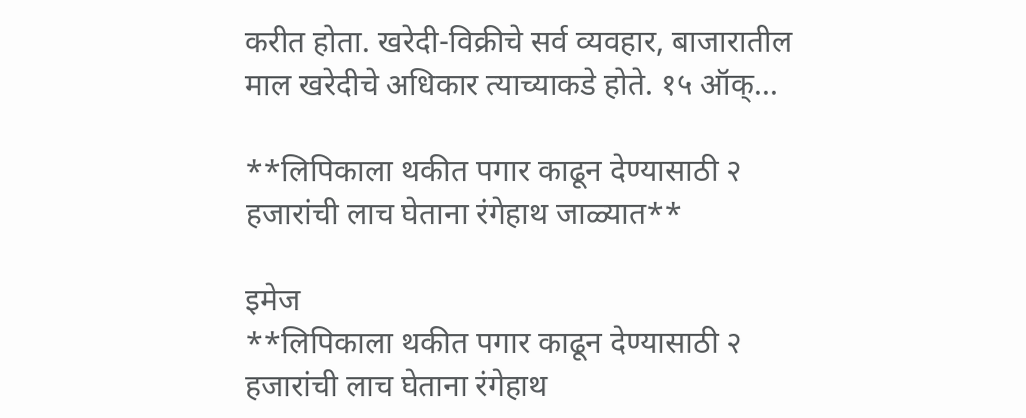करीत होता. खरेदी-विक्रीचे सर्व व्यवहार, बाजारातील माल खरेदीचे अधिकार त्याच्याकडे होते. १५ ऑक्...

**लिपिकाला थकीत पगार काढून देण्यासाठी २ हजारांची लाच घेताना रंगेहाथ जाळ्यात**

इमेज
**लिपिकाला थकीत पगार काढून देण्यासाठी २ हजारांची लाच घेताना रंगेहाथ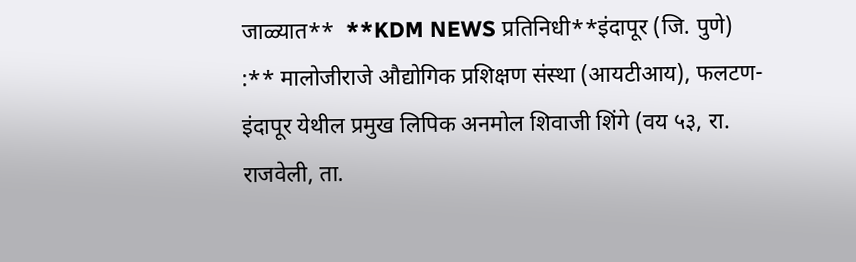जाळ्यात**  **KDM NEWS प्रतिनिधी**इंदापूर (जि. पुणे) :** मालोजीराजे औद्योगिक प्रशिक्षण संस्था (आयटीआय), फलटण-इंदापूर येथील प्रमुख लिपिक अनमोल शिवाजी शिंगे (वय ५३, रा. राजवेली, ता.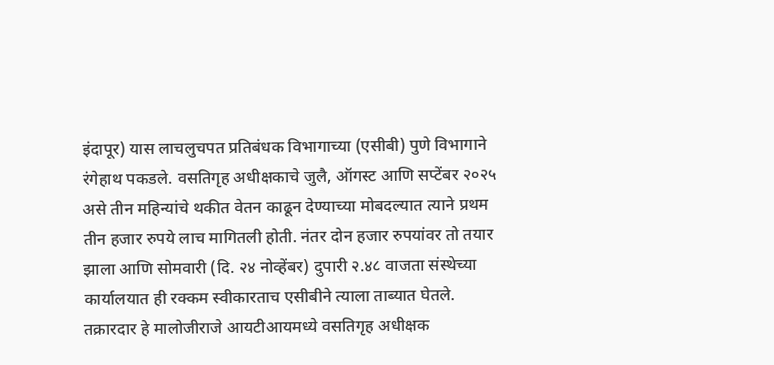इंदापूर) यास लाचलुचपत प्रतिबंधक विभागाच्या (एसीबी) पुणे विभागाने रंगेहाथ पकडले. वसतिगृह अधीक्षकाचे जुलै, ऑगस्ट आणि सप्टेंबर २०२५ असे तीन महिन्यांचे थकीत वेतन काढून देण्याच्या मोबदल्यात त्याने प्रथम तीन हजार रुपये लाच मागितली होती. नंतर दोन हजार रुपयांवर तो तयार झाला आणि सोमवारी (दि. २४ नोव्हेंबर) दुपारी २.४८ वाजता संस्थेच्या कार्यालयात ही रक्कम स्वीकारताच एसीबीने त्याला ताब्यात घेतले. तक्रारदार हे मालोजीराजे आयटीआयमध्ये वसतिगृह अधीक्षक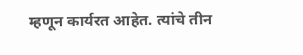म्हणून कार्यरत आहेत. त्यांचे तीन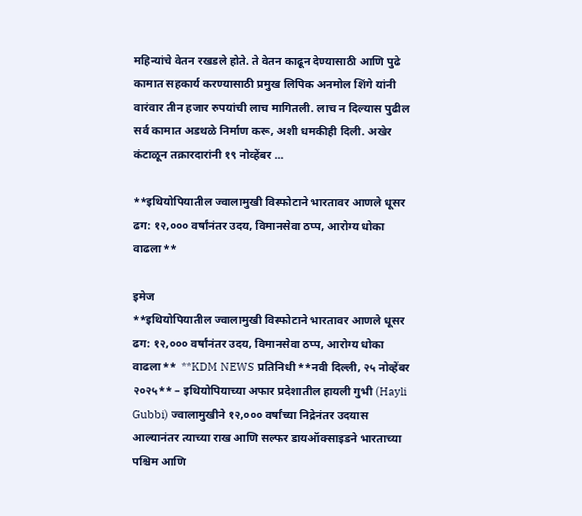महिन्यांचे वेतन रखडले होते. ते वेतन काढून देण्यासाठी आणि पुढे कामात सहकार्य करण्यासाठी प्रमुख लिपिक अनमोल शिंगे यांनी वारंवार तीन हजार रुपयांची लाच मागितली. लाच न दिल्यास पुढील सर्व कामात अडथळे निर्माण करू, अशी धमकीही दिली. अखेर कंटाळून तक्रारदारांनी १९ नोव्हेंबर ...

**इथियोपियातील ज्वालामुखी विस्फोटाने भारतावर आणले धूसर ढग: १२,००० वर्षांनंतर उदय, विमानसेवा ठप्प, आरोग्य धोका वाढला**

इमेज
**इथियोपियातील ज्वालामुखी विस्फोटाने भारतावर आणले धूसर ढग: १२,००० वर्षांनंतर उदय, विमानसेवा ठप्प, आरोग्य धोका वाढला**  **KDM NEWS प्रतिनिधी**नवी दिल्ली, २५ नोव्हेंबर २०२५** – इथियोपियाच्या अफार प्रदेशातील हायली गुभी (Hayli Gubbi) ज्वालामुखीने १२,००० वर्षांच्या निद्रेनंतर उदयास आल्यानंतर त्याच्या राख आणि सल्फर डायऑक्साइडने भारताच्या पश्चिम आणि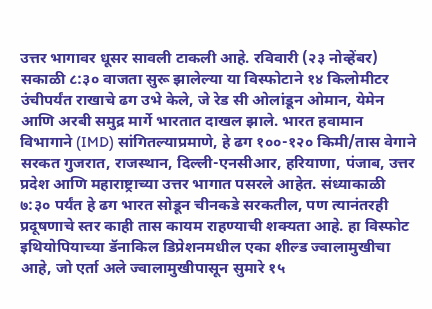उत्तर भागावर धूसर सावली टाकली आहे. रविवारी (२३ नोव्हेंबर) सकाळी ८:३० वाजता सुरू झालेल्या या विस्फोटाने १४ किलोमीटर उंचीपर्यंत राखाचे ढग उभे केले, जे रेड सी ओलांडून ओमान, येमेन आणि अरबी समुद्र मार्गे भारतात दाखल झाले. भारत हवामान विभागाने (IMD) सांगितल्याप्रमाणे, हे ढग १००-१२० किमी/तास वेगाने सरकत गुजरात, राजस्थान, दिल्ली-एनसीआर, हरियाणा, पंजाब, उत्तर प्रदेश आणि महाराष्ट्राच्या उत्तर भागात पसरले आहेत. संध्याकाळी ७:३० पर्यंत हे ढग भारत सोडून चीनकडे सरकतील, पण त्यानंतरही प्रदूषणाचे स्तर काही तास कायम राहण्याची शक्यता आहे. हा विस्फोट इथियोपियाच्या डॅनाकिल डिप्रेशनमधील एका शील्ड ज्वालामुखीचा आहे, जो एर्ता अले ज्वालामुखीपासून सुमारे १५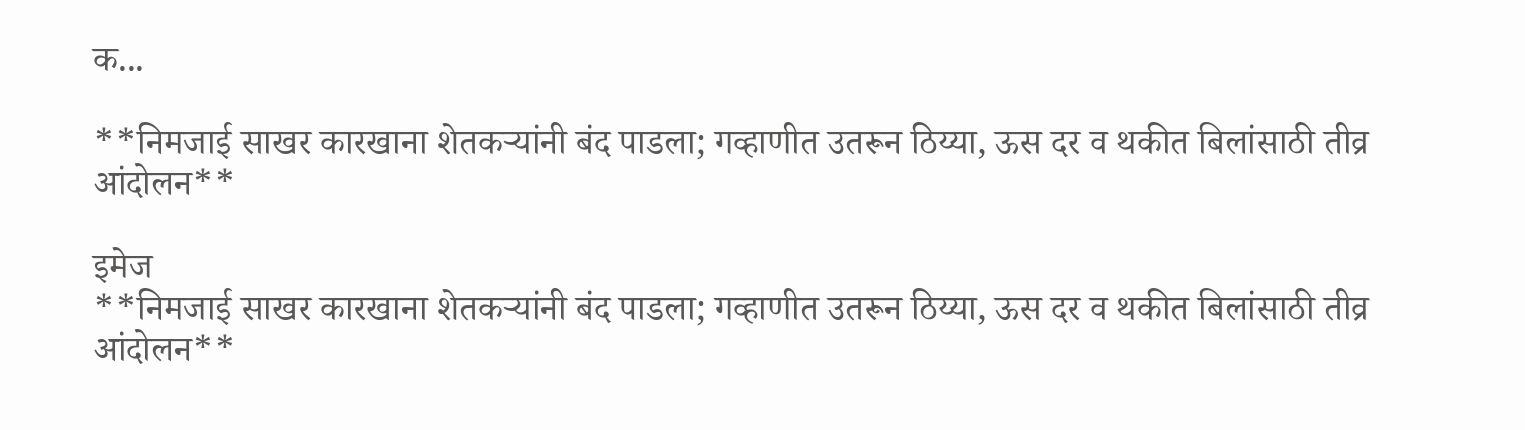क...

**निमजाई साखर कारखाना शेतकऱ्यांनी बंद पाडला; गव्हाणीत उतरून ठिय्या, ऊस दर व थकीत बिलांसाठी तीव्र आंदोलन**

इमेज
**निमजाई साखर कारखाना शेतकऱ्यांनी बंद पाडला; गव्हाणीत उतरून ठिय्या, ऊस दर व थकीत बिलांसाठी तीव्र आंदोलन**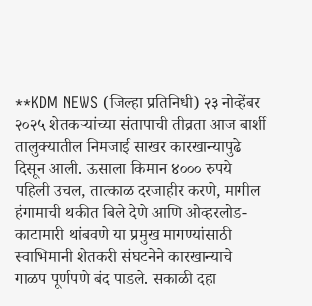**KDM NEWS (जिल्हा प्रतिनिधी) २३ नोव्हेंबर २०२५ शेतकऱ्यांच्या संतापाची तीव्रता आज बार्शी तालुक्यातील निमजाई साखर कारखान्यापुढे दिसून आली. ऊसाला किमान ४००० रुपये पहिली उचल, तात्काळ दरजाहीर करणे, मागील हंगामाची थकीत बिले देणे आणि ओव्हरलोड-काटामारी थांबवणे या प्रमुख मागण्यांसाठी स्वाभिमानी शेतकरी संघटनेने कारखान्याचे गाळप पूर्णपणे बंद पाडले. सकाळी दहा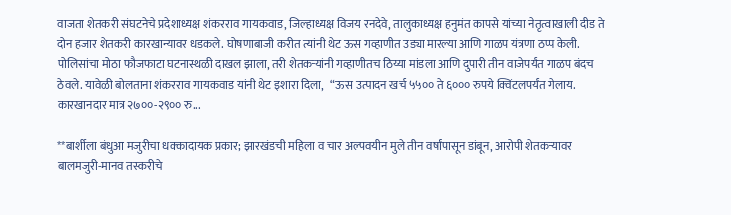वाजता शेतकरी संघटनेचे प्रदेशाध्यक्ष शंकरराव गायकवाड, जिल्हाध्यक्ष विजय रनदेवे, तालुकाध्यक्ष हनुमंत कापसे यांच्या नेतृत्वाखाली दीड ते दोन हजार शेतकरी कारखान्यावर धडकले. घोषणाबाजी करीत त्यांनी थेट ऊस गव्हाणीत उड्या मारल्या आणि गाळप यंत्रणा ठप्प केली. पोलिसांचा मोठा फौजफाटा घटनास्थळी दाखल झाला, तरी शेतकऱ्यांनी गव्हाणीतच ठिय्या मांडला आणि दुपारी तीन वाजेपर्यंत गाळप बंदच ठेवले. यावेळी बोलताना शंकरराव गायकवाड यांनी थेट इशारा दिला,   “ऊस उत्पादन खर्च ५५०० ते ६००० रुपये क्विंटलपर्यंत गेलाय. कारखानदार मात्र २७००-२९०० रु...

**बार्शीला बंधुआ मजुरीचा धक्कादायक प्रकार; झारखंडची महिला व चार अल्पवयीन मुले तीन वर्षांपासून डांबून, आरोपी शेतकऱ्यावर बालमजुरी-मानव तस्करीचे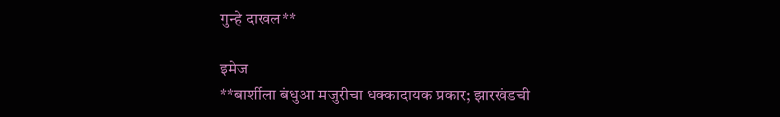गुन्हे दाखल**

इमेज
**बार्शीला बंधुआ मजुरीचा धक्कादायक प्रकार; झारखंडची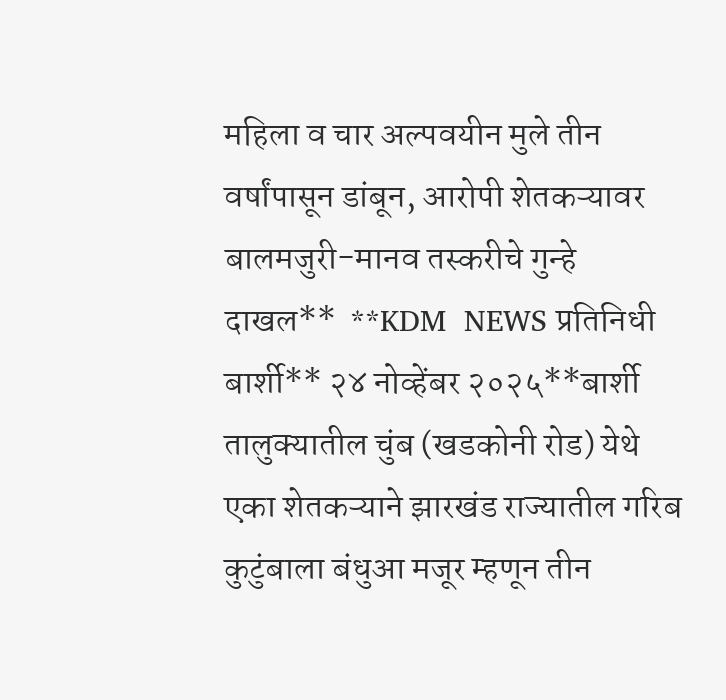महिला व चार अल्पवयीन मुले तीन वर्षांपासून डांबून, आरोपी शेतकऱ्यावर बालमजुरी-मानव तस्करीचे गुन्हे दाखल**  **KDM  NEWS प्रतिनिधी बार्शी** २४ नोव्हेंबर २०२५**बार्शी तालुक्यातील चुंब (खडकोनी रोड) येथे एका शेतकऱ्याने झारखंड राज्यातील गरिब कुटुंबाला बंधुआ मजूर म्हणून तीन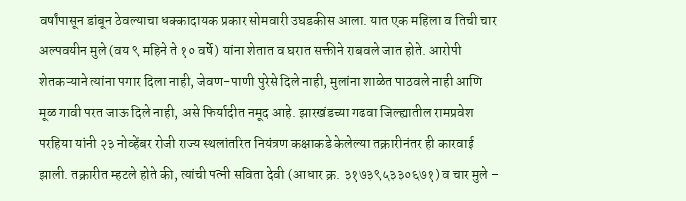वर्षांपासून डांबून ठेवल्याचा धक्कादायक प्रकार सोमवारी उघडकीस आला. यात एक महिला व तिची चार अल्पवयीन मुले (वय ९ महिने ते १० वर्षे) यांना शेतात व घरात सक्तीने राबवले जात होते. आरोपी शेतकऱ्याने त्यांना पगार दिला नाही, जेवण-पाणी पुरेसे दिले नाही, मुलांना शाळेत पाठवले नाही आणि मूळ गावी परत जाऊ दिले नाही, असे फिर्यादीत नमूद आहे. झारखंडच्या गढवा जिल्ह्यातील रामप्रवेश परहिया यांनी २३ नोव्हेंबर रोजी राज्य स्थलांतरित नियंत्रण कक्षाकडे केलेल्या तक्रारीनंतर ही कारवाई झाली. तक्रारीत म्हटले होते की, त्यांची पत्नी सविता देवी (आधार क्र. ३१७३९५३३०६७१) व चार मुले –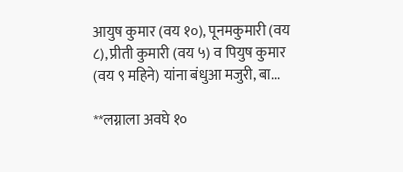आयुष कुमार (वय १०), पूनमकुमारी (वय ८), प्रीती कुमारी (वय ५) व पियुष कुमार (वय ९ महिने) यांना बंधुआ मजुरी, बा...

**लग्नाला अवघे १०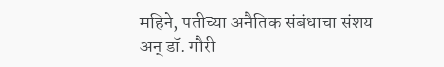महिने, पतीच्या अनैतिक संबंधाचा संशय अन् डॉ. गौरी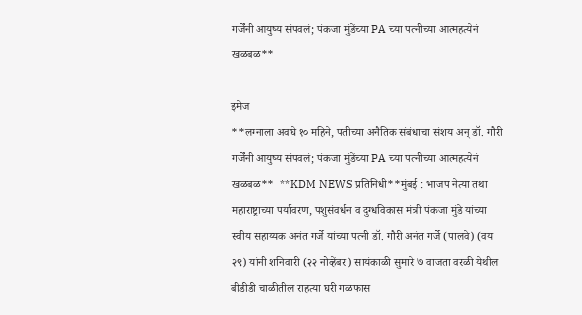गर्जेंनी आयुष्य संपवलं; पंकजा मुंडेंच्या PA च्या पत्नीच्या आत्महत्येनं खळबळ**

इमेज
**लग्नाला अवघे १० महिने, पतीच्या अनैतिक संबंधाचा संशय अन् डॉ. गौरी गर्जेंनी आयुष्य संपवलं; पंकजा मुंडेंच्या PA च्या पत्नीच्या आत्महत्येनं खळबळ**  **KDM NEWS प्रतिनिधी**मुंबई : भाजप नेत्या तथा महाराष्ट्राच्या पर्यावरण, पशुसंवर्धन व दुग्धविकास मंत्री पंकजा मुंडे यांच्या स्वीय सहाय्यक अनंत गर्जे यांच्या पत्नी डॉ. गौरी अनंत गर्जे (पालवे) (वय २९) यांनी शनिवारी (२२ नोव्हेंबर) सायंकाळी सुमारे ७ वाजता वरळी येथील बीडीडी चाळीतील राहत्या घरी गळफास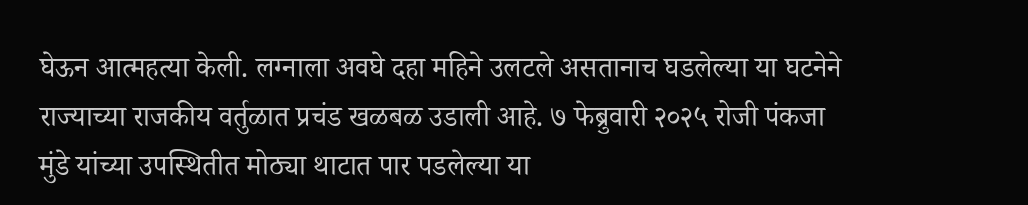घेऊन आत्महत्या केली. लग्नाला अवघे दहा महिने उलटले असतानाच घडलेल्या या घटनेने राज्याच्या राजकीय वर्तुळात प्रचंड खळबळ उडाली आहे. ७ फेब्रुवारी २०२५ रोजी पंकजा मुंडे यांच्या उपस्थितीत मोठ्या थाटात पार पडलेल्या या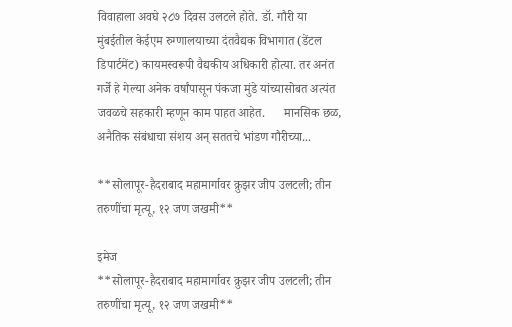विवाहाला अवघे २८७ दिवस उलटले होते. डॉ. गौरी या मुंबईतील केईएम रुग्णालयाच्या दंतवैद्यक विभागात (डेंटल डिपार्टमेंट) कायमस्वरूपी वैद्यकीय अधिकारी होत्या. तर अनंत गर्जे हे गेल्या अनेक वर्षांपासून पंकजा मुंडे यांच्यासोबत अत्यंत जवळचे सहकारी म्हणून काम पाहत आहेत.      मानसिक छळ, अनैतिक संबंधाचा संशय अन् सततचे भांडण गौरीच्या...

**सोलापूर-हैदराबाद महामार्गावर क्रुझर जीप उलटली; तीन तरुणींचा मृत्यू, १२ जण जखमी**

इमेज
**सोलापूर-हैदराबाद महामार्गावर क्रुझर जीप उलटली; तीन तरुणींचा मृत्यू, १२ जण जखमी**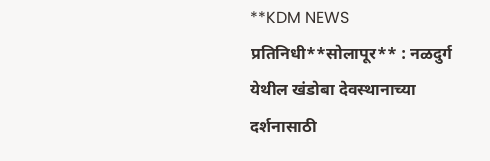**KDM NEWS प्रतिनिधी**सोलापूर** : नळदुर्ग येथील खंडोबा देवस्थानाच्या दर्शनासाठी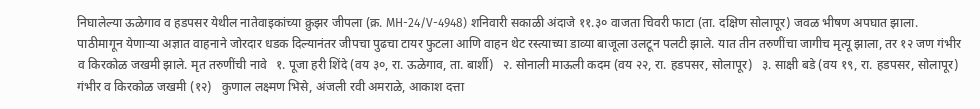निघालेल्या ऊळेगाव व हडपसर येथील नातेवाइकांच्या क्रुझर जीपला (क्र. MH-24/V-4948) शनिवारी सकाळी अंदाजे ११.३० वाजता चिवरी फाटा (ता. दक्षिण सोलापूर) जवळ भीषण अपघात झाला. पाठीमागून येणाऱ्या अज्ञात वाहनाने जोरदार धडक दिल्यानंतर जीपचा पुढचा टायर फुटला आणि वाहन थेट रस्त्याच्या डाव्या बाजूला उलटून पलटी झाले. यात तीन तरुणींचा जागीच मृत्यू झाला, तर १२ जण गंभीर व किरकोळ जखमी झाले. मृत तरुणींची नावे   १. पूजा हरी शिंदे (वय ३०, रा. ऊळेगाव, ता. बार्शी)   २. सोनाली माऊली कदम (वय २२, रा. हडपसर, सोलापूर)   ३. साक्षी बडे (वय १९, रा. हडपसर, सोलापूर) गंभीर व किरकोळ जखमी (१२)   कुणाल लक्ष्मण भिसे, अंजली रवी अमराळे, आकाश दत्ता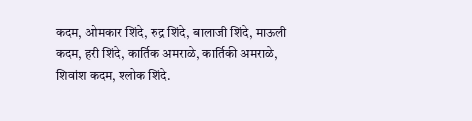कदम, ओमकार शिंदे, रुद्र शिंदे, बालाजी शिंदे, माऊली कदम, हरी शिंदे, कार्तिक अमराळे, कार्तिकी अमराळे, शिवांश कदम, श्लोक शिंदे.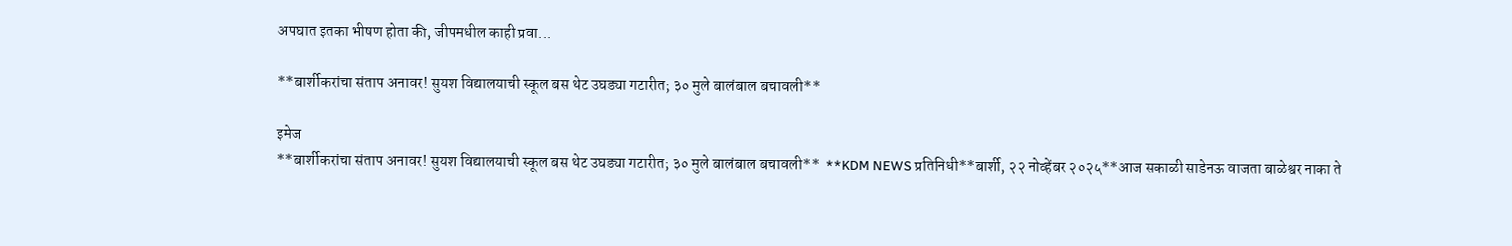अपघात इतका भीषण होता की, जीपमधील काही प्रवा...

**बार्शीकरांचा संताप अनावर! सुयश विद्यालयाची स्कूल बस थेट उघड्या गटारीत; ३० मुले बालंबाल बचावली**

इमेज
**बार्शीकरांचा संताप अनावर! सुयश विद्यालयाची स्कूल बस थेट उघड्या गटारीत; ३० मुले बालंबाल बचावली**  **KDM NEWS प्रतिनिधी**बार्शी, २२ नोव्हेंबर २०२५**आज सकाळी साडेनऊ वाजता बाळेश्वर नाका ते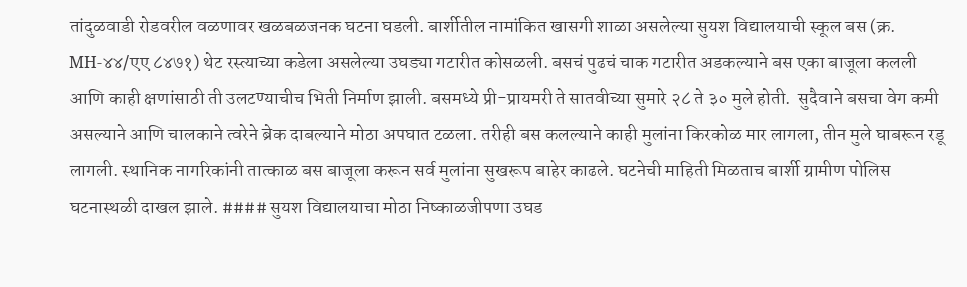तांदुळवाडी रोडवरील वळणावर खळबळजनक घटना घडली. बार्शीतील नामांकित खासगी शाळा असलेल्या सुयश विद्यालयाची स्कूल बस (क्र. MH-४४/एए ८४७१) थेट रस्त्याच्या कडेला असलेल्या उघड्या गटारीत कोसळली. बसचं पुढचं चाक गटारीत अडकल्याने बस एका बाजूला कलली आणि काही क्षणांसाठी ती उलटण्याचीच भिती निर्माण झाली. बसमध्ये प्री-प्रायमरी ते सातवीच्या सुमारे २८ ते ३० मुले होती.  सुदैवाने बसचा वेग कमी असल्याने आणि चालकाने त्वरेने ब्रेक दाबल्याने मोठा अपघात टळला. तरीही बस कलल्याने काही मुलांना किरकोळ मार लागला, तीन मुले घाबरून रडू लागली. स्थानिक नागरिकांनी तात्काळ बस बाजूला करून सर्व मुलांना सुखरूप बाहेर काढले. घटनेची माहिती मिळताच बार्शी ग्रामीण पोलिस घटनास्थळी दाखल झाले. #### सुयश विद्यालयाचा मोठा निष्काळजीपणा उघड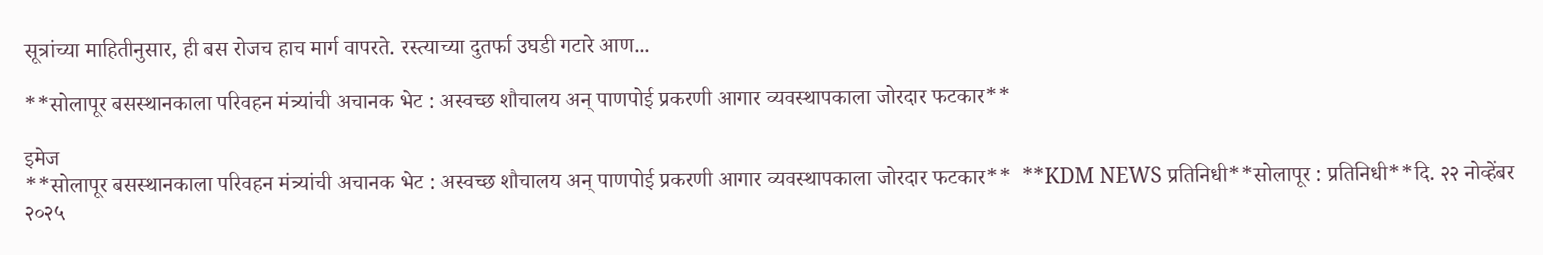सूत्रांच्या माहितीनुसार, ही बस रोजच हाच मार्ग वापरते. रस्त्याच्या दुतर्फा उघडी गटारे आण...

**सोलापूर बसस्थानकाला परिवहन मंत्र्यांची अचानक भेट : अस्वच्छ शौचालय अन् पाणपोई प्रकरणी आगार व्यवस्थापकाला जोरदार फटकार**

इमेज
**सोलापूर बसस्थानकाला परिवहन मंत्र्यांची अचानक भेट : अस्वच्छ शौचालय अन् पाणपोई प्रकरणी आगार व्यवस्थापकाला जोरदार फटकार**  **KDM NEWS प्रतिनिधी**सोलापूर : प्रतिनिधी**दि. २२ नोव्हेंबर २०२५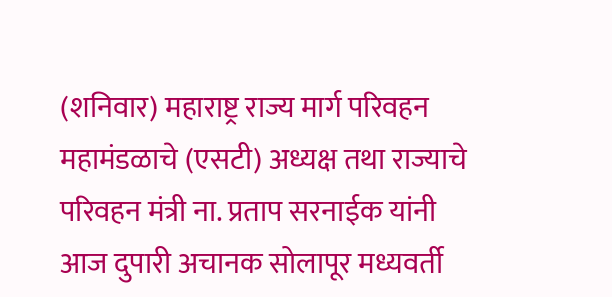(शनिवार) महाराष्ट्र राज्य मार्ग परिवहन महामंडळाचे (एसटी) अध्यक्ष तथा राज्याचे परिवहन मंत्री ना. प्रताप सरनाईक यांनी आज दुपारी अचानक सोलापूर मध्यवर्ती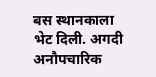बस स्थानकाला भेट दिली. अगदी अनौपचारिक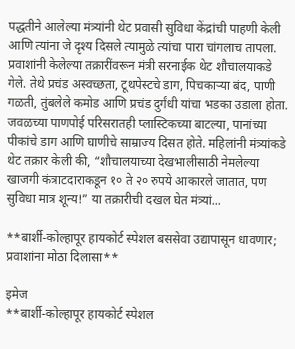पद्धतीने आलेल्या मंत्र्यांनी थेट प्रवासी सुविधा केंद्रांची पाहणी केली आणि त्यांना जे दृश्य दिसले त्यामुळे त्यांचा पारा चांगलाच तापला. प्रवाशांनी केलेल्या तक्रारींवरून मंत्री सरनाईक थेट शौचालयाकडे गेले. तेथे प्रचंड अस्वच्छता, टूथपेस्टचे डाग, पिचकार्‍या बंद, पाणी गळती, तुंबलेले कमोड आणि प्रचंड दुर्गंधी यांचा भडका उडाला होता. जवळच्या पाणपोई परिसरातही प्लास्टिकच्या बाटल्या, पानांच्या पीकांचे डाग आणि घाणीचे साम्राज्य दिसत होते. महिलांनी मंत्र्यांकडे थेट तक्रार केली की, “शौचालयाच्या देखभालीसाठी नेमलेल्या खाजगी कंत्राटदाराकडून १० ते २० रुपये आकारले जातात, पण सुविधा मात्र शून्य!” या तक्रारीची दखल घेत मंत्र्यां...

**बार्शी-कोल्हापूर हायकोर्ट स्पेशल बससेवा उद्यापासून धावणार; प्रवाशांना मोठा दिलासा**

इमेज
**बार्शी-कोल्हापूर हायकोर्ट स्पेशल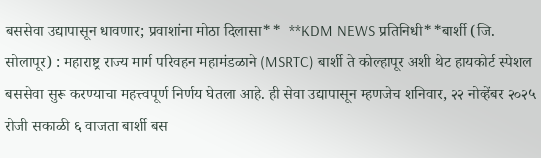बससेवा उद्यापासून धावणार; प्रवाशांना मोठा दिलासा**  **KDM NEWS प्रतिनिधी**बार्शी (जि. सोलापूर) : महाराष्ट्र राज्य मार्ग परिवहन महामंडळाने (MSRTC) बार्शी ते कोल्हापूर अशी थेट हायकोर्ट स्पेशल बससेवा सुरू करण्याचा महत्त्वपूर्ण निर्णय घेतला आहे. ही सेवा उद्यापासून म्हणजेच शनिवार, २२ नोव्हेंबर २०२५ रोजी सकाळी ६ वाजता बार्शी बस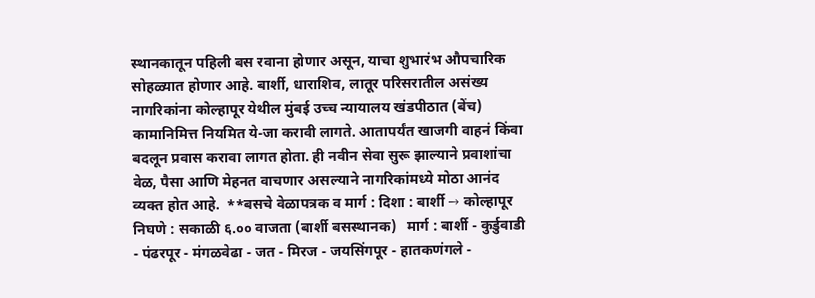स्थानकातून पहिली बस रवाना होणार असून, याचा शुभारंभ औपचारिक सोहळ्यात होणार आहे. बार्शी, धाराशिव, लातूर परिसरातील असंख्य नागरिकांना कोल्हापूर येथील मुंबई उच्च न्यायालय खंडपीठात (बेंच) कामानिमित्त नियमित ये-जा करावी लागते. आतापर्यंत खाजगी वाहनं किंवा बदलून प्रवास करावा लागत होता. ही नवीन सेवा सुरू झाल्याने प्रवाशांचा वेळ, पैसा आणि मेहनत वाचणार असल्याने नागरिकांमध्ये मोठा आनंद व्यक्त होत आहे.  **बसचे वेळापत्रक व मार्ग : दिशा : बार्शी → कोल्हापूर   निघणे : सकाळी ६.०० वाजता (बार्शी बसस्थानक)   मार्ग : बार्शी - कुर्डुवाडी - पंढरपूर - मंगळवेढा - जत - मिरज - जयसिंगपूर - हातकणंगले -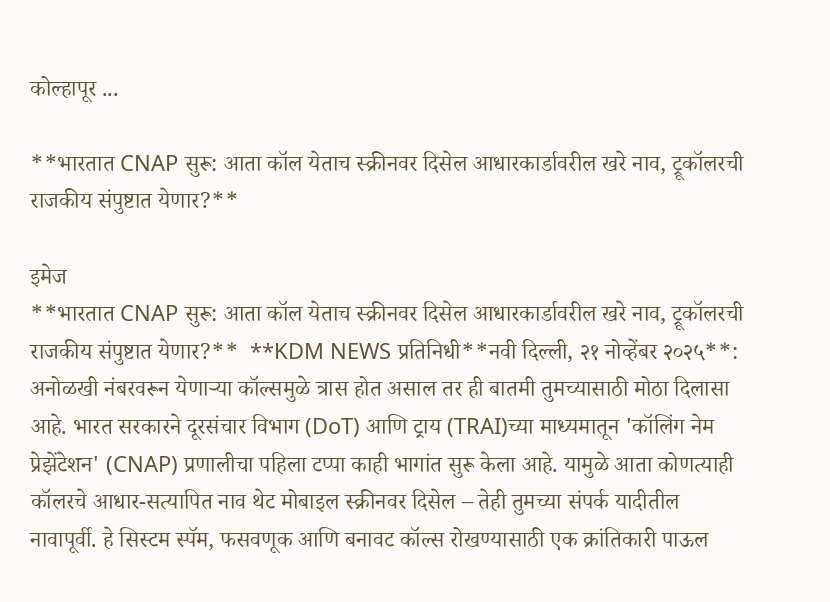कोल्हापूर ...

**भारतात CNAP सुरू: आता कॉल येताच स्क्रीनवर दिसेल आधारकार्डावरील खरे नाव, ट्रूकॉलरची राजकीय संपुष्टात येणार?**

इमेज
**भारतात CNAP सुरू: आता कॉल येताच स्क्रीनवर दिसेल आधारकार्डावरील खरे नाव, ट्रूकॉलरची राजकीय संपुष्टात येणार?**  **KDM NEWS प्रतिनिधी**नवी दिल्ली, २१ नोव्हेंबर २०२५**: अनोळखी नंबरवरून येणाऱ्या कॉल्समुळे त्रास होत असाल तर ही बातमी तुमच्यासाठी मोठा दिलासा आहे. भारत सरकारने दूरसंचार विभाग (DoT) आणि ट्राय (TRAI)च्या माध्यमातून 'कॉलिंग नेम प्रेझेंटेशन' (CNAP) प्रणालीचा पहिला टप्पा काही भागांत सुरू केला आहे. यामुळे आता कोणत्याही कॉलरचे आधार-सत्यापित नाव थेट मोबाइल स्क्रीनवर दिसेल – तेही तुमच्या संपर्क यादीतील नावापूर्वी. हे सिस्टम स्पॅम, फसवणूक आणि बनावट कॉल्स रोखण्यासाठी एक क्रांतिकारी पाऊल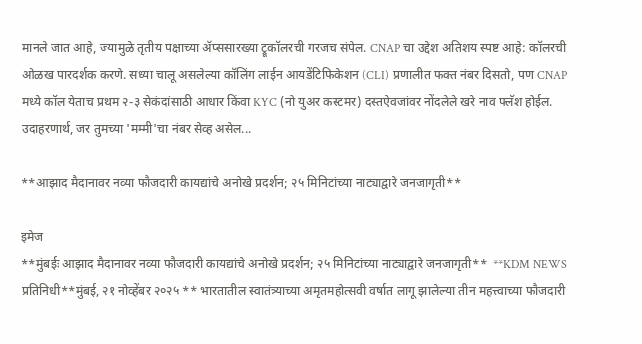मानले जात आहे, ज्यामुळे तृतीय पक्षाच्या ॲप्ससारख्या ट्रूकॉलरची गरजच संपेल. CNAP चा उद्देश अतिशय स्पष्ट आहे: कॉलरची ओळख पारदर्शक करणे. सध्या चालू असलेल्या कॉलिंग लाईन आयडेंटिफिकेशन (CLI) प्रणालीत फक्त नंबर दिसतो, पण CNAP मध्ये कॉल येताच प्रथम २-३ सेकंदांसाठी आधार किंवा KYC (नो युअर कस्टमर) दस्तऐवजांवर नोंदलेले खरे नाव फ्लॅश होईल. उदाहरणार्थ, जर तुमच्या 'मम्मी'चा नंबर सेव्ह असेल...

**आझाद मैदानावर नव्या फौजदारी कायद्यांचे अनोखे प्रदर्शन; २५ मिनिटांच्या नाट्याद्वारे जनजागृती**

इमेज
**मुंबईः आझाद मैदानावर नव्या फौजदारी कायद्यांचे अनोखे प्रदर्शन; २५ मिनिटांच्या नाट्याद्वारे जनजागृती**  **KDM NEWS प्रतिनिधी**मुंबई, २१ नोव्हेंबर २०२५ ** भारतातील स्वातंत्र्याच्या अमृतमहोत्सवी वर्षात लागू झालेल्या तीन महत्त्वाच्या फौजदारी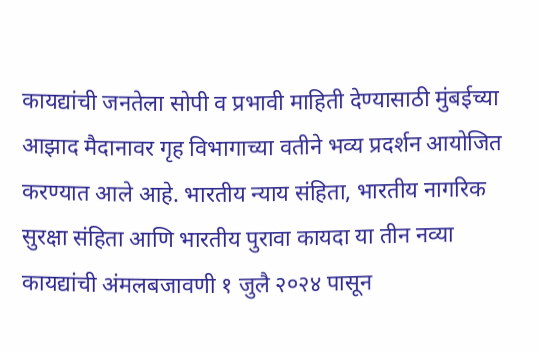कायद्यांची जनतेला सोपी व प्रभावी माहिती देण्यासाठी मुंबईच्या आझाद मैदानावर गृह विभागाच्या वतीने भव्य प्रदर्शन आयोजित करण्यात आले आहे. भारतीय न्याय संहिता, भारतीय नागरिक सुरक्षा संहिता आणि भारतीय पुरावा कायदा या तीन नव्या कायद्यांची अंमलबजावणी १ जुलै २०२४ पासून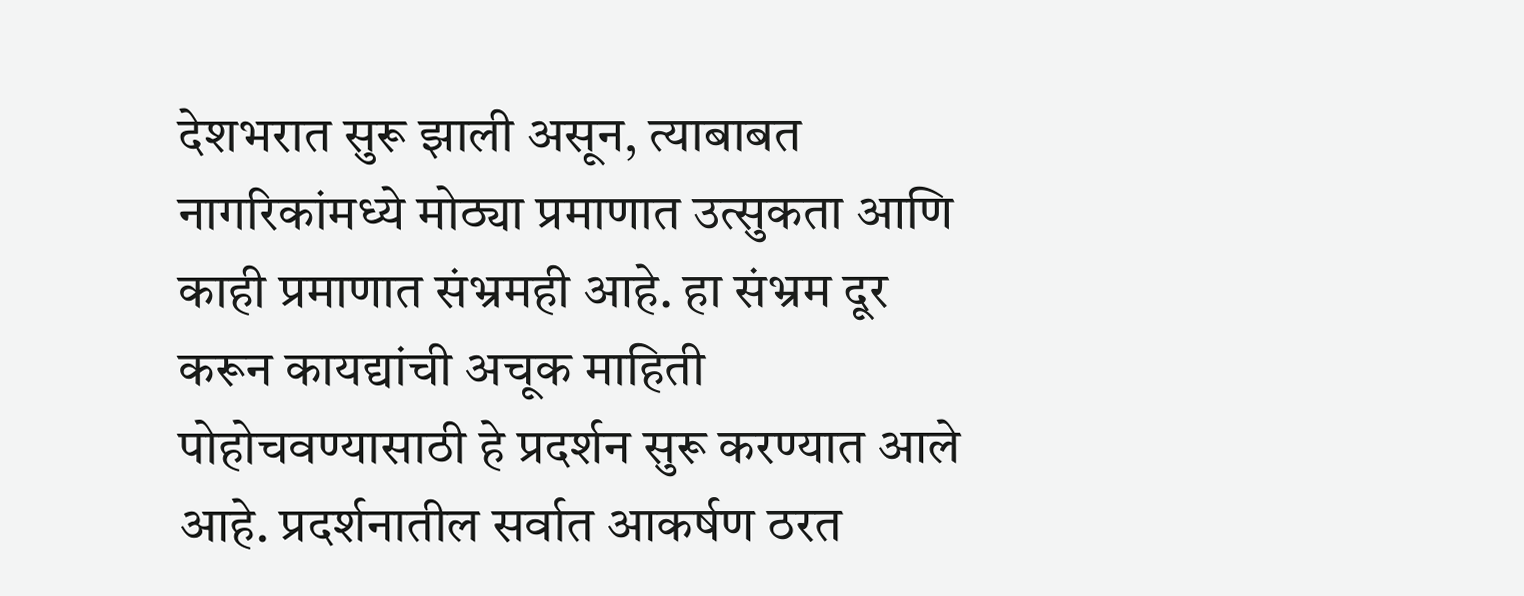देशभरात सुरू झाली असून, त्याबाबत नागरिकांमध्ये मोठ्या प्रमाणात उत्सुकता आणि काही प्रमाणात संभ्रमही आहे. हा संभ्रम दूर करून कायद्यांची अचूक माहिती पोहोचवण्यासाठी हे प्रदर्शन सुरू करण्यात आले आहे. प्रदर्शनातील सर्वात आकर्षण ठरत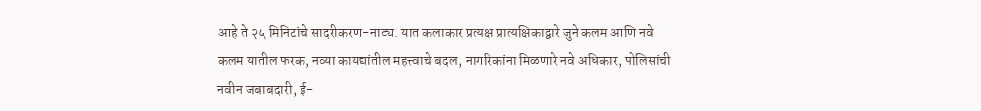आहे ते २५ मिनिटांचे सादरीकरण-नाट्य. यात कलाकार प्रत्यक्ष प्रात्यक्षिकाद्वारे जुने कलम आणि नवे कलम यातील फरक, नव्या कायद्यांतील महत्त्वाचे बदल, नागरिकांना मिळणारे नवे अधिकार, पोलिसांची नवीन जबाबदारी, ई-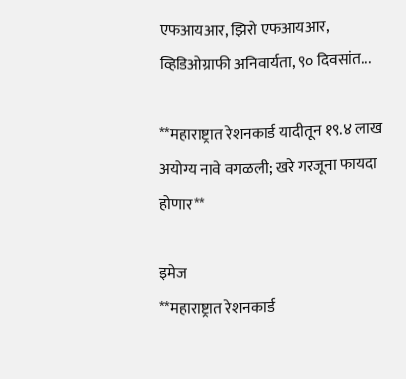एफआयआर, झिरो एफआयआर, व्हिडिओग्राफी अनिवार्यता, ९० दिवसांत...

**महाराष्ट्रात रेशनकार्ड यादीतून १९.४ लाख अयोग्य नावे वगळली; खरे गरजूना फायदा होणार**

इमेज
**महाराष्ट्रात रेशनकार्ड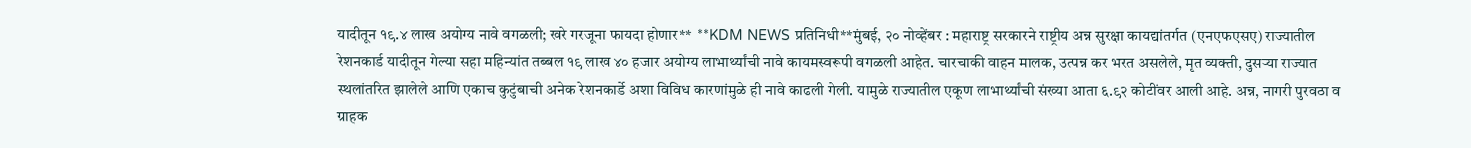यादीतून १९.४ लाख अयोग्य नावे वगळली; खरे गरजूना फायदा होणार**  **KDM NEWS प्रतिनिधी**मुंबई, २० नोव्हेंबर : महाराष्ट्र सरकारने राष्ट्रीय अन्न सुरक्षा कायद्यांतर्गत (एनएफएसए) राज्यातील रेशनकार्ड यादीतून गेल्या सहा महिन्यांत तब्बल १९ लाख ४० हजार अयोग्य लाभार्थ्यांची नावे कायमस्वरूपी वगळली आहेत. चारचाकी वाहन मालक, उत्पन्न कर भरत असलेले, मृत व्यक्ती, दुसऱ्या राज्यात स्थलांतरित झालेले आणि एकाच कुटुंबाची अनेक रेशनकार्डे अशा विविध कारणांमुळे ही नावे काढली गेली. यामुळे राज्यातील एकूण लाभार्थ्यांची संख्या आता ६.९२ कोटींवर आली आहे. अन्न, नागरी पुरवठा व ग्राहक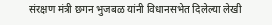संरक्षण मंत्री छगन भुजबळ यांनी विधानसभेत दिलेल्या लेखी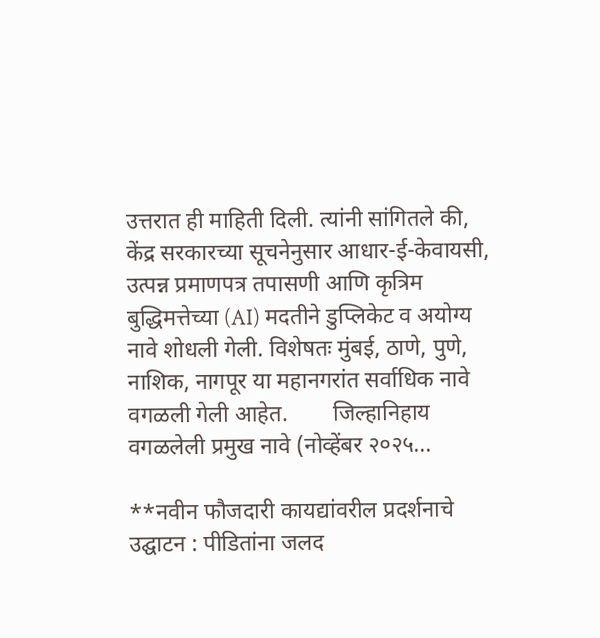उत्तरात ही माहिती दिली. त्यांनी सांगितले की, केंद्र सरकारच्या सूचनेनुसार आधार-ई-केवायसी, उत्पन्न प्रमाणपत्र तपासणी आणि कृत्रिम बुद्धिमत्तेच्या (AI) मदतीने डुप्लिकेट व अयोग्य नावे शोधली गेली. विशेषतः मुंबई, ठाणे, पुणे, नाशिक, नागपूर या महानगरांत सर्वाधिक नावे वगळली गेली आहेत.        जिल्हानिहाय वगळलेली प्रमुख नावे (नोव्हेंबर २०२५...

**नवीन फौजदारी कायद्यांवरील प्रदर्शनाचे उद्घाटन : पीडितांना जलद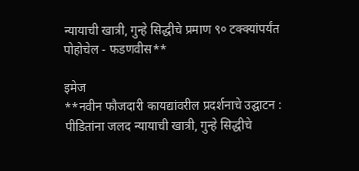न्यायाची खात्री, गुन्हे सिद्धीचे प्रमाण ९० टक्क्यांपर्यंत पोहोचेल - फडणवीस**

इमेज
**नवीन फौजदारी कायद्यांवरील प्रदर्शनाचे उद्घाटन : पीडितांना जलद न्यायाची खात्री, गुन्हे सिद्धीचे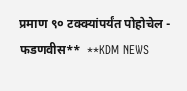प्रमाण ९० टक्क्यांपर्यंत पोहोचेल - फडणवीस**  **KDM NEWS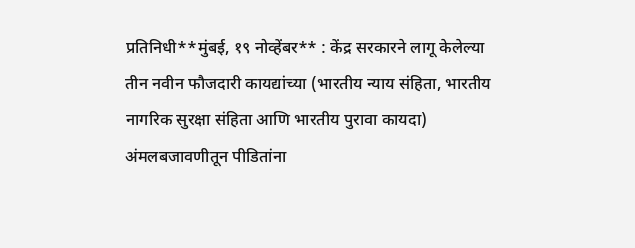प्रतिनिधी**मुंबई, १९ नोव्हेंबर** : केंद्र सरकारने लागू केलेल्या तीन नवीन फौजदारी कायद्यांच्या (भारतीय न्याय संहिता, भारतीय नागरिक सुरक्षा संहिता आणि भारतीय पुरावा कायदा) अंमलबजावणीतून पीडितांना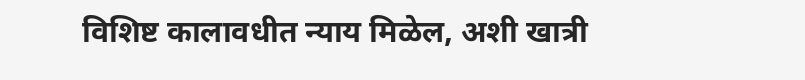विशिष्ट कालावधीत न्याय मिळेल, अशी खात्री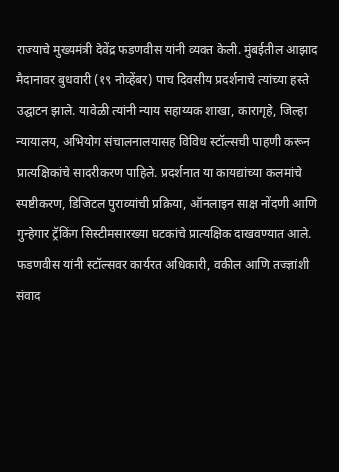राज्याचे मुख्यमंत्री देवेंद्र फडणवीस यांनी व्यक्‍त केली. मुंबईतील आझाद मैदानावर बुधवारी (१९ नोव्हेंबर) पाच दिवसीय प्रदर्शनाचे त्यांच्या हस्ते उद्घाटन झाले. यावेळी त्यांनी न्याय सहाय्यक शाखा, कारागृहे, जिल्हा न्यायालय, अभियोग संचालनालयासह विविध स्टॉल्सची पाहणी करून प्रात्यक्षिकांचे सादरीकरण पाहिले. प्रदर्शनात या कायद्यांच्या कलमांचे स्पष्टीकरण, डिजिटल पुराव्यांची प्रक्रिया, ऑनलाइन साक्ष नोंदणी आणि गुन्हेगार ट्रॅकिंग सिस्टीमसारख्या घटकांचे प्रात्यक्षिक दाखवण्यात आले. फडणवीस यांनी स्टॉल्सवर कार्यरत अधिकारी, वकील आणि तज्ज्ञांशी संवाद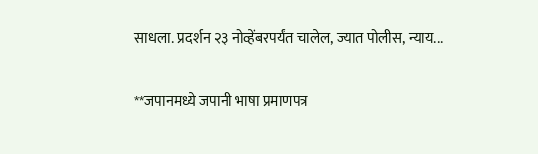साधला. प्रदर्शन २३ नोव्हेंबरपर्यंत चालेल, ज्यात पोलीस, न्याय...

**जपानमध्ये जपानी भाषा प्रमाणपत्र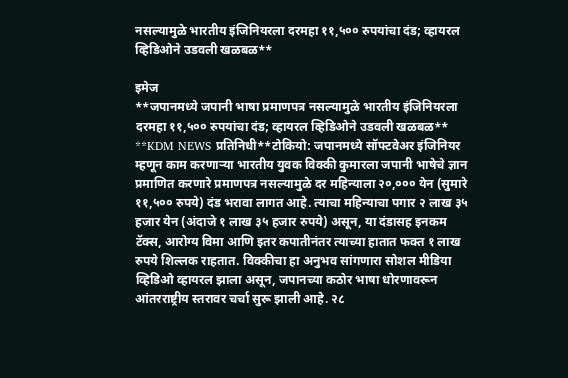नसल्यामुळे भारतीय इंजिनियरला दरमहा ११,५०० रुपयांचा दंड; व्हायरल व्हिडिओने उडवली खळबळ**

इमेज
**जपानमध्ये जपानी भाषा प्रमाणपत्र नसल्यामुळे भारतीय इंजिनियरला दरमहा ११,५०० रुपयांचा दंड; व्हायरल व्हिडिओने उडवली खळबळ**  **KDM NEWS प्रतिनिधी**टोकियो: जपानमध्ये सॉफ्टवेअर इंजिनियर म्हणून काम करणाऱ्या भारतीय युवक विक्की कुमारला जपानी भाषेचे ज्ञान प्रमाणित करणारे प्रमाणपत्र नसल्यामुळे दर महिन्याला २०,००० येन (सुमारे ११,५०० रुपये) दंड भरावा लागत आहे. त्याचा महिन्याचा पगार २ लाख ३५ हजार येन (अंदाजे १ लाख ३५ हजार रुपये) असून, या दंडासह इनकम टॅक्स, आरोग्य विमा आणि इतर कपातीनंतर त्याच्या हातात फक्त १ लाख रुपये शिल्लक राहतात. विक्कीचा हा अनुभव सांगणारा सोशल मीडिया व्हिडिओ व्हायरल झाला असून, जपानच्या कठोर भाषा धोरणावरून आंतरराष्ट्रीय स्तरावर चर्चा सुरू झाली आहे. २८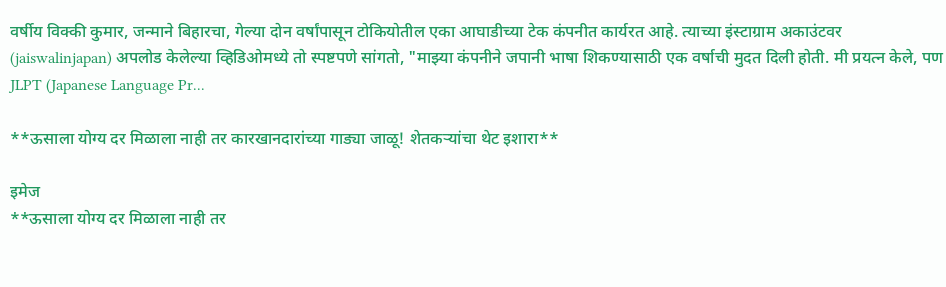वर्षीय विक्की कुमार, जन्माने बिहारचा, गेल्या दोन वर्षांपासून टोकियोतील एका आघाडीच्या टेक कंपनीत कार्यरत आहे. त्याच्या इंस्टाग्राम अकाउंटवर (jaiswalinjapan) अपलोड केलेल्या व्हिडिओमध्ये तो स्पष्टपणे सांगतो, "माझ्या कंपनीने जपानी भाषा शिकण्यासाठी एक वर्षाची मुदत दिली होती. मी प्रयत्न केले, पण JLPT (Japanese Language Pr...

**ऊसाला योग्य दर मिळाला नाही तर कारखानदारांच्या गाड्या जाळू! शेतकऱ्यांचा थेट इशारा**

इमेज
**ऊसाला योग्य दर मिळाला नाही तर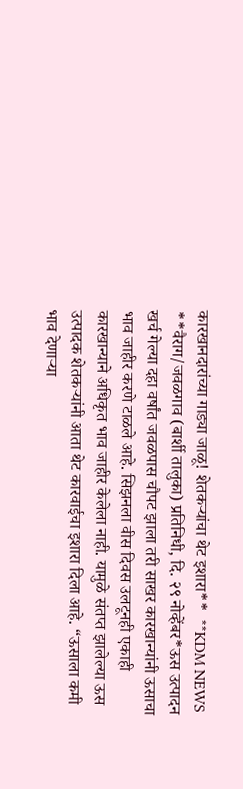कारखानदारांच्या गाड्या जाळू! शेतकऱ्यांचा थेट इशारा**  **KDM NEWS **वैराग/जवळगाव (बार्शी तालुका) प्रतिनिधी, दि. २९ नोव्हेंबर*ऊस उत्पादन खर्च गेल्या दहा वर्षांत जवळपास चौपट झाला तरी साखर कारखान्यांनी ऊसाचा भाव जाहीर करणे टाळले आहे. सिझनला वीस दिवस उलटूनही एकाही कारखान्याने अधिकृत भाव जाहीर केलेला नाही. यामुळे संतप्त झालेल्या ऊस उत्पादक शेतकऱ्यांनी आता थेट कारवाईचा इशारा दिला आहे. “ऊसाला कमी भाव देणाऱ्या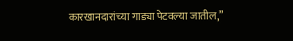कारखानदारांच्या गाड्या पेटवल्या जातील,”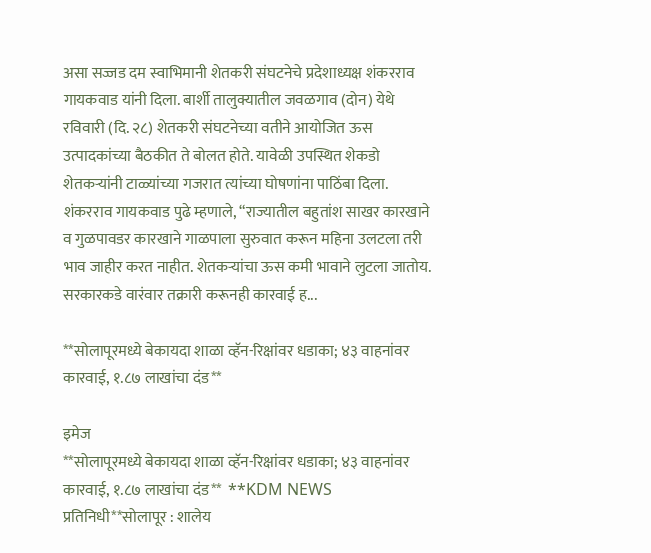असा सज्जड दम स्वाभिमानी शेतकरी संघटनेचे प्रदेशाध्यक्ष शंकरराव गायकवाड यांनी दिला. बार्शी तालुक्यातील जवळगाव (दोन) येथे रविवारी (दि. २८) शेतकरी संघटनेच्या वतीने आयोजित ऊस उत्पादकांच्या बैठकीत ते बोलत होते. यावेळी उपस्थित शेकडो शेतकऱ्यांनी टाळ्यांच्या गजरात त्यांच्या घोषणांना पाठिंबा दिला. शंकरराव गायकवाड पुढे म्हणाले, “राज्यातील बहुतांश साखर कारखाने व गुळपावडर कारखाने गाळपाला सुरुवात करून महिना उलटला तरी भाव जाहीर करत नाहीत. शेतकऱ्यांचा ऊस कमी भावाने लुटला जातोय. सरकारकडे वारंवार तक्रारी करूनही कारवाई ह...

**सोलापूरमध्ये बेकायदा शाळा व्हॅन-रिक्षांवर धडाका; ४३ वाहनांवर कारवाई, १.८७ लाखांचा दंड**

इमेज
**सोलापूरमध्ये बेकायदा शाळा व्हॅन-रिक्षांवर धडाका; ४३ वाहनांवर कारवाई, १.८७ लाखांचा दंड**  **KDM NEWS प्रतिनिधी**सोलापूर : शालेय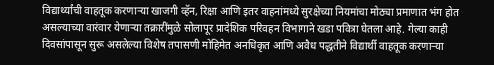विद्यार्थ्यांची वाहतूक करणाऱ्या खाजगी व्हॅन, रिक्षा आणि इतर वाहनांमध्ये सुरक्षेच्या नियमांचा मोठ्या प्रमाणात भंग होत असल्याच्या वारंवार येणाऱ्या तक्रारींमुळे सोलापूर प्रादेशिक परिवहन विभागाने खडा पवित्रा घेतला आहे. गेल्या काही दिवसांपासून सुरू असलेल्या विशेष तपासणी मोहिमेत अनधिकृत आणि अवैध पद्धतीने विद्यार्थी वाहतूक करणाऱ्या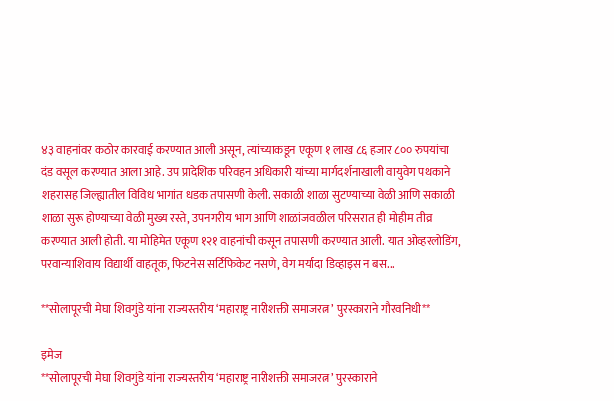४३ वाहनांवर कठोर कारवाई करण्यात आली असून, त्यांच्याकडून एकूण १ लाख ८६ हजार ८०० रुपयांचा दंड वसूल करण्यात आला आहे. उप प्रादेशिक परिवहन अधिकारी यांच्या मार्गदर्शनाखाली वायुवेग पथकाने शहरासह जिल्ह्यातील विविध भागांत धडक तपासणी केली. सकाळी शाळा सुटण्याच्या वेळी आणि सकाळी शाळा सुरू होण्याच्या वेळी मुख्य रस्ते, उपनगरीय भाग आणि शाळांजवळील परिसरात ही मोहीम तीव्र करण्यात आली होती. या मोहिमेत एकूण १२१ वाहनांची कसून तपासणी करण्यात आली. यात ओव्हरलोडिंग, परवान्याशिवाय विद्यार्थी वाहतूक, फिटनेस सर्टिफिकेट नसणे, वेग मर्यादा डिव्हाइस न बस...

**सोलापूरची मेघा शिवगुंडे यांना राज्यस्तरीय ‘महाराष्ट्र नारीशक्ती समाजरत्न’ पुरस्काराने गौरवनिधी**

इमेज
**सोलापूरची मेघा शिवगुंडे यांना राज्यस्तरीय ‘महाराष्ट्र नारीशक्ती समाजरत्न’ पुरस्काराने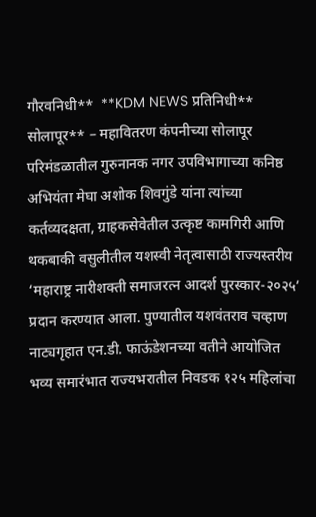गौरवनिधी**  **KDM NEWS प्रतिनिधी** सोलापूर** – महावितरण कंपनीच्या सोलापूर परिमंडळातील गुरुनानक नगर उपविभागाच्या कनिष्ठ अभियंता मेघा अशोक शिवगुंडे यांना त्यांच्या कर्तव्यदक्षता, ग्राहकसेवेतील उत्कृष्ट कामगिरी आणि थकबाकी वसुलीतील यशस्वी नेतृत्वासाठी राज्यस्तरीय ‘महाराष्ट्र नारीशक्ती समाजरत्न आदर्श पुरस्कार-२०२५’ प्रदान करण्यात आला. पुण्यातील यशवंतराव चव्हाण नाट्यगृहात एन.डी. फाऊंडेशनच्या वतीने आयोजित भव्य समारंभात राज्यभरातील निवडक १२५ महिलांचा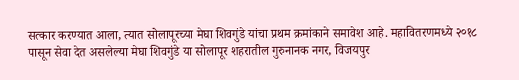सत्कार करण्यात आला, त्यात सोलापूरच्या मेघा शिवगुंडे यांचा प्रथम क्रमांकाने समावेश आहे. महावितरणमध्ये २०१८ पासून सेवा देत असलेल्या मेघा शिवगुंडे या सोलापूर शहरातील गुरुनानक नगर, विजयपुर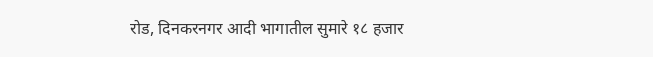रोड, दिनकरनगर आदी भागातील सुमारे १८ हजार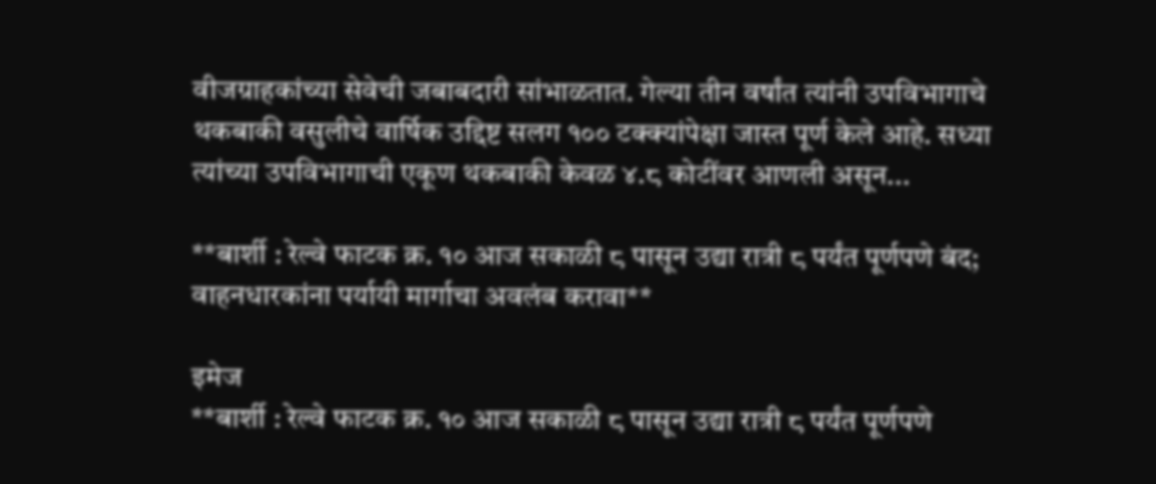वीजग्राहकांच्या सेवेची जबाबदारी सांभाळतात. गेल्या तीन वर्षांत त्यांनी उपविभागाचे थकबाकी वसुलीचे वार्षिक उद्दिष्ट सलग १०० टक्क्यांपेक्षा जास्त पूर्ण केले आहे. सध्या त्यांच्या उपविभागाची एकूण थकबाकी केवळ ४.८ कोटींवर आणली असून...

**बार्शी : रेल्वे फाटक क्र. १० आज सकाळी ८ पासून उद्या रात्री ८ पर्यंत पूर्णपणे बंद; वाहनधारकांना पर्यायी मार्गाचा अवलंब करावा**

इमेज
**बार्शी : रेल्वे फाटक क्र. १० आज सकाळी ८ पासून उद्या रात्री ८ पर्यंत पूर्णपणे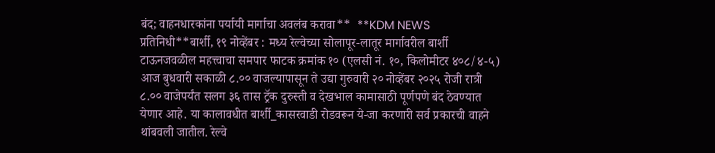बंद; वाहनधारकांना पर्यायी मार्गाचा अवलंब करावा**  **KDM NEWS प्रतिनिधी**बार्शी, १९ नोव्हेंबर : मध्य रेल्वेच्या सोलापूर-लातूर मार्गावरील बार्शी टाऊनजवळील महत्त्वाचा समपार फाटक क्रमांक १० (एलसी नं. १०, किलोमीटर ४०८/४-५) आज बुधवारी सकाळी ८.०० वाजल्यापासून ते उद्या गुरुवारी २० नोव्हेंबर २०२५ रोजी रात्री ८.०० वाजेपर्यंत सलग ३६ तास ट्रॅक दुरुस्ती व देखभाल कामासाठी पूर्णपणे बंद ठेवण्यात येणार आहे. या कालावधीत बार्शी_कासरवाडी रोडवरून ये-जा करणारी सर्व प्रकारची वाहने थांबवली जातील. रेल्वे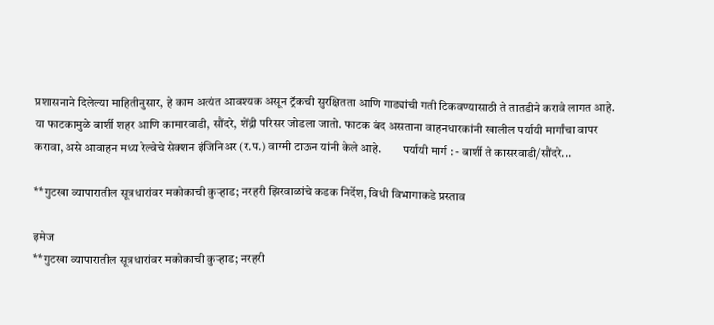प्रशासनाने दिलेल्या माहितीनुसार, हे काम अत्यंत आवश्यक असून ट्रॅकची सुरक्षितता आणि गाड्यांची गती टिकवण्यासाठी ते तातडीने करावे लागत आहे. या फाटकामुळे बार्शी शहर आणि कामारवाडी, सौंदरे, शेंद्री परिसर जोडला जातो. फाटक बंद असताना वाहनधारकांनी खालील पर्यायी मार्गांचा वापर करावा, असे आवाहन मध्य रेल्वेचे सेक्शन इंजिनिअर (र.प.) वाग्मी टाऊन यांनी केले आहे.         पर्यायी मार्ग : - बार्शी ते कासरवाडी/सौंदरे...

**गुटखा व्यापारातील सूत्रधारांवर मकोकाची कुऱ्हाड; नरहरी झिरवाळांचे कडक निर्देश, विधी विभागाकडे प्रस्ताव

इमेज
**गुटखा व्यापारातील सूत्रधारांवर मकोकाची कुऱ्हाड; नरहरी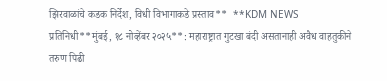झिरवाळांचे कडक निर्देश, विधी विभागाकडे प्रस्ताव**  **KDM NEWS प्रतिनिधी**मुंबई, १८ नोव्हेंबर २०२५**: महाराष्ट्रात गुटखा बंदी असतानाही अवैध वाहतुकीने तरुण पिढी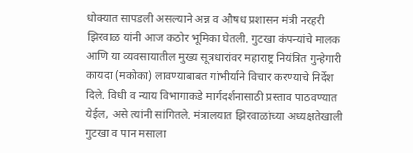धोक्यात सापडली असल्याने अन्न व औषध प्रशासन मंत्री नरहरी झिरवाळ यांनी आज कठोर भूमिका घेतली. गुटखा कंपन्यांचे मालक आणि या व्यवसायातील मुख्य सूत्रधारांवर महाराष्ट्र नियंत्रित गुन्हेगारी कायदा (मकोका) लावण्याबाबत गांभीर्याने विचार करण्याचे निर्देश दिले. विधी व न्याय विभागाकडे मार्गदर्शनासाठी प्रस्ताव पाठवण्यात येईल, असे त्यांनी सांगितले. मंत्रालयात झिरवाळांच्या अध्यक्षतेखाली गुटखा व पान मसाला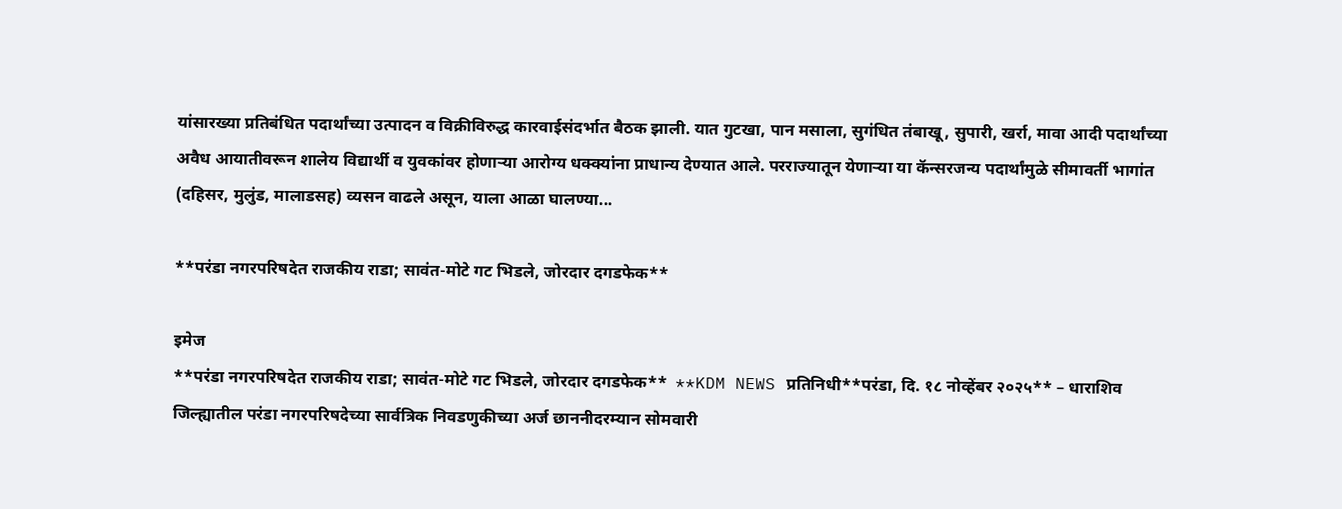यांसारख्या प्रतिबंधित पदार्थांच्या उत्पादन व विक्रीविरुद्ध कारवाईसंदर्भात बैठक झाली. यात गुटखा, पान मसाला, सुगंधित तंबाखू, सुपारी, खर्रा, मावा आदी पदार्थांच्या अवैध आयातीवरून शालेय विद्यार्थी व युवकांवर होणाऱ्या आरोग्य धक्क्यांना प्राधान्य देण्यात आले. परराज्यातून येणाऱ्या या कॅन्सरजन्य पदार्थांमुळे सीमावर्ती भागांत (दहिसर, मुलुंड, मालाडसह) व्यसन वाढले असून, याला आळा घालण्या...

**परंडा नगरपरिषदेत राजकीय राडा; सावंत-मोटे गट भिडले, जोरदार दगडफेक**

इमेज
**परंडा नगरपरिषदेत राजकीय राडा; सावंत-मोटे गट भिडले, जोरदार दगडफेक**  **KDM NEWS प्रतिनिधी**परंडा, दि. १८ नोव्हेंबर २०२५** – धाराशिव जिल्ह्यातील परंडा नगरपरिषदेच्या सार्वत्रिक निवडणुकीच्या अर्ज छाननीदरम्यान सोमवारी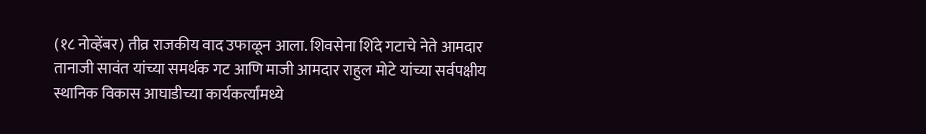(१८ नोव्हेंबर) तीव्र राजकीय वाद उफाळून आला. शिवसेना शिंदे गटाचे नेते आमदार तानाजी सावंत यांच्या समर्थक गट आणि माजी आमदार राहुल मोटे यांच्या सर्वपक्षीय स्थानिक विकास आघाडीच्या कार्यकर्त्यांमध्ये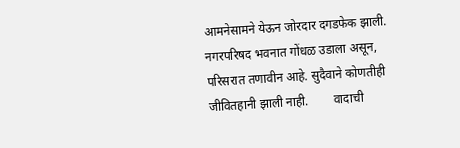आमनेसामने येऊन जोरदार दगडफेक झाली. नगरपरिषद भवनात गोंधळ उडाला असून, परिसरात तणावीन आहे. सुदैवाने कोणतीही जीवितहानी झाली नाही.        वादाची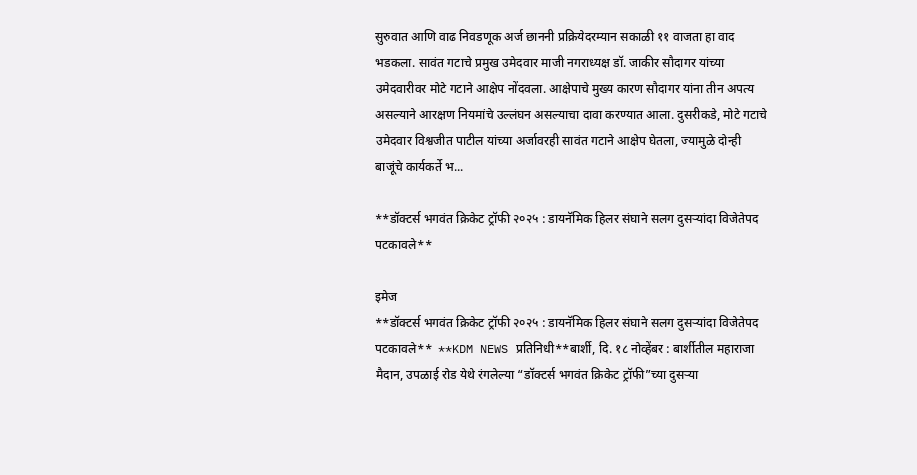सुरुवात आणि वाढ निवडणूक अर्ज छाननी प्रक्रियेदरम्यान सकाळी ११ वाजता हा वाद भडकला. सावंत गटाचे प्रमुख उमेदवार माजी नगराध्यक्ष डॉ. जाकीर सौदागर यांच्या उमेदवारीवर मोटे गटाने आक्षेप नोंदवला. आक्षेपाचे मुख्य कारण सौदागर यांना तीन अपत्य असल्याने आरक्षण नियमांचे उल्लंघन असल्याचा दावा करण्यात आला. दुसरीकडे, मोटे गटाचे उमेदवार विश्वजीत पाटील यांच्या अर्जावरही सावंत गटाने आक्षेप घेतला, ज्यामुळे दोन्ही बाजूंचे कार्यकर्ते भ...

**डॉक्टर्स भगवंत क्रिकेट ट्रॉफी २०२५ : डायनॅमिक हिलर संघाने सलग दुसऱ्यांदा विजेतेपद पटकावले**

इमेज
**डॉक्टर्स भगवंत क्रिकेट ट्रॉफी २०२५ : डायनॅमिक हिलर संघाने सलग दुसऱ्यांदा विजेतेपद पटकावले**  **KDM NEWS प्रतिनिधी**बार्शी, दि. १८ नोव्हेंबर : बार्शीतील महाराजा मैदान, उपळाई रोड येथे रंगलेल्या “डॉक्टर्स भगवंत क्रिकेट ट्रॉफी”च्या दुसऱ्या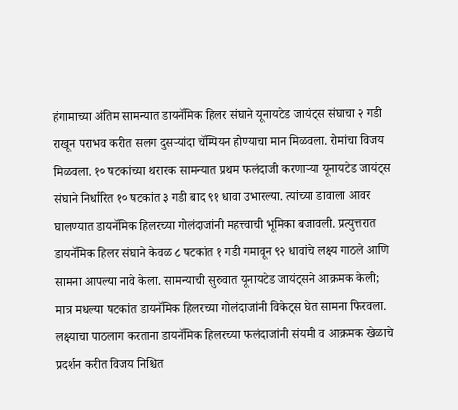हंगामाच्या अंतिम सामन्यात डायनॅमिक हिलर संघाने यूनायटेड जायंट्स संघाचा २ गडी राखून पराभव करीत सलग दुसऱ्यांदा चॅम्पियन होण्याचा मान मिळवला. रोमांचा विजय मिळवला. १० षटकांच्या थरारक सामन्यात प्रथम फलंदाजी करणाऱ्या यूनायटेड जायंट्स संघाने निर्धारित १० षटकांत ३ गडी बाद ९१ धावा उभारल्या. त्यांच्या डावाला आवर घालण्यात डायनॅमिक हिलरच्या गोलंदाजांनी महत्त्वाची भूमिका बजावली. प्रत्युत्तरात डायनॅमिक हिलर संघाने केवळ ८ षटकांत १ गडी गमावून ९२ धावांचे लक्ष्य गाठले आणि सामना आपल्या नावे केला. सामन्याची सुरुवात यूनायटेड जायंट्सने आक्रमक केली; मात्र मधल्या षटकांत डायनॅमिक हिलरच्या गोलंदाजांनी विकेट्स घेत सामना फिरवला. लक्ष्याचा पाठलाग करताना डायनॅमिक हिलरच्या फलंदाजांनी संयमी व आक्रमक खेळाचे प्रदर्शन करीत विजय निश्चित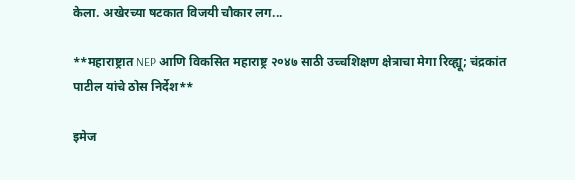केला. अखेरच्या षटकात विजयी चौकार लग...

**महाराष्ट्रात NEP आणि विकसित महाराष्ट्र २०४७ साठी उच्चशिक्षण क्षेत्राचा मेगा रिव्ह्यू; चंद्रकांत पाटील यांचे ठोस निर्देश**

इमेज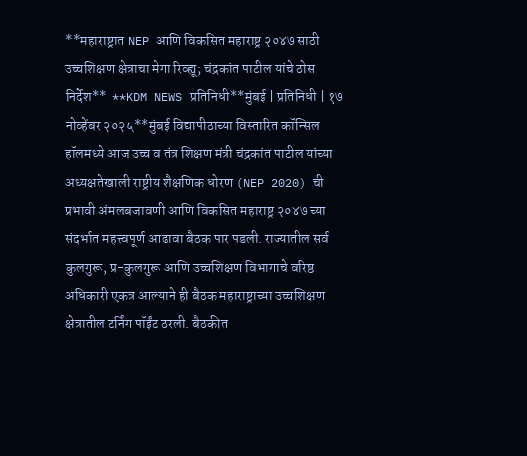**महाराष्ट्रात NEP आणि विकसित महाराष्ट्र २०४७ साठी उच्चशिक्षण क्षेत्राचा मेगा रिव्ह्यू; चंद्रकांत पाटील यांचे ठोस निर्देश**  **KDM NEWS प्रतिनिधी**मुंबई | प्रतिनिधी | १७ नोव्हेंबर २०२५**मुंबई विद्यापीठाच्या विस्तारित कॉन्सिल हॉलमध्ये आज उच्च व तंत्र शिक्षण मंत्री चंद्रकांत पाटील यांच्या अध्यक्षतेखाली राष्ट्रीय शैक्षणिक धोरण (NEP 2020) ची प्रभावी अंमलबजावणी आणि विकसित महाराष्ट्र २०४७ च्या संदर्भात महत्त्वपूर्ण आढावा बैठक पार पडली. राज्यातील सर्व कुलगुरू, प्र-कुलगुरू आणि उच्चशिक्षण विभागाचे वरिष्ठ अधिकारी एकत्र आल्याने ही बैठक महाराष्ट्राच्या उच्चशिक्षण क्षेत्रातील टर्निंग पॉईंट ठरली. बैठकीत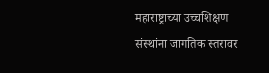महाराष्ट्राच्या उच्चशिक्षण संस्थांना जागतिक स्तरावर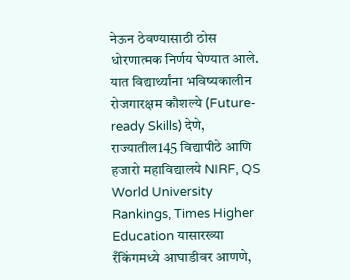नेऊन ठेवण्यासाठी ठोस धोरणात्मक निर्णय घेण्यात आले. यात विद्यार्थ्यांना भविष्यकालीन रोजगारक्षम कौशल्ये (Future-ready Skills) देणे, राज्यातील145 विद्यापीठे आणि हजारो महाविद्यालये NIRF, QS World University Rankings, Times Higher Education यासारख्या रँकिंगमध्ये आघाडीवर आणणे,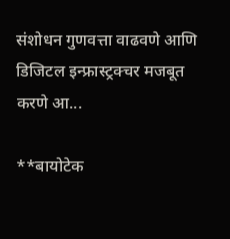संशोधन गुणवत्ता वाढवणे आणि डिजिटल इन्फ्रास्ट्रक्चर मजबूत करणे आ...

**बायोटेक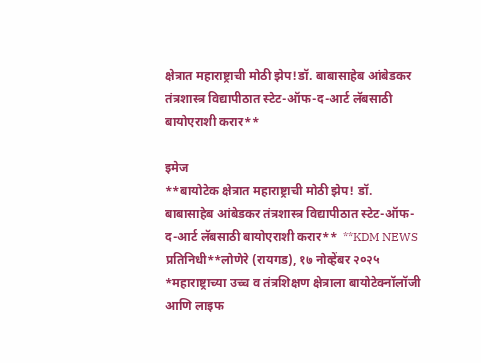क्षेत्रात महाराष्ट्राची मोठी झेप!डॉ. बाबासाहेब आंबेडकर तंत्रशास्त्र विद्यापीठात स्टेट-ऑफ-द-आर्ट लॅबसाठी बायोएराशी करार**

इमेज
**बायोटेक क्षेत्रात महाराष्ट्राची मोठी झेप! डॉ. बाबासाहेब आंबेडकर तंत्रशास्त्र विद्यापीठात स्टेट-ऑफ-द-आर्ट लॅबसाठी बायोएराशी करार**  **KDM NEWS प्रतिनिधी**लोणेरे (रायगड), १७ नोव्हेंबर २०२५ *महाराष्ट्राच्या उच्च व तंत्रशिक्षण क्षेत्राला बायोटेक्नॉलॉजी आणि लाइफ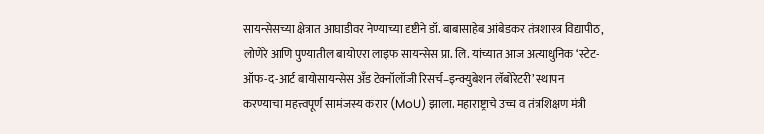सायन्सेसच्या क्षेत्रात आघाडीवर नेण्याच्या दृष्टीने डॉ. बाबासाहेब आंबेडकर तंत्रशास्त्र विद्यापीठ, लोणेरे आणि पुण्यातील बायोएरा लाइफ सायन्सेस प्रा. लि. यांच्यात आज अत्याधुनिक ‘स्टेट-ऑफ-द-आर्ट बायोसायन्सेस अँड टेक्नॉलॉजी रिसर्च–इन्क्युबेशन लॅबोरेटरी’ स्थापन करण्याचा महत्त्वपूर्ण सामंजस्य करार (MoU) झाला. महाराष्ट्राचे उच्च व तंत्रशिक्षण मंत्री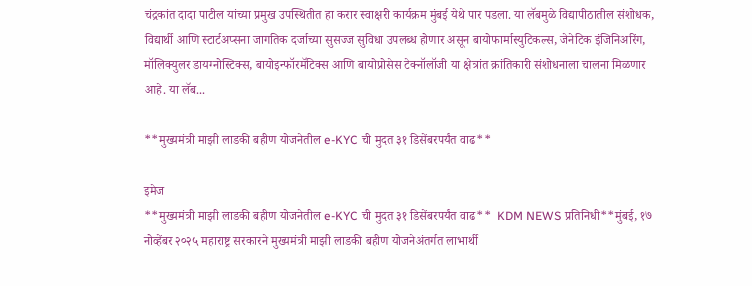चंद्रकांत दादा पाटील यांच्या प्रमुख उपस्थितीत हा करार स्वाक्षरी कार्यक्रम मुंबई येथे पार पडला. या लॅबमुळे विद्यापीठातील संशोधक, विद्यार्थी आणि स्टार्टअप्सना जागतिक दर्जाच्या सुसज्ज सुविधा उपलब्ध होणार असून बायोफार्मास्युटिकल्स, जेनेटिक इंजिनिअरिंग, मॉलिक्युलर डायग्नोस्टिक्स, बायोइन्फॉरमॅटिक्स आणि बायोप्रोसेस टेक्नॉलॉजी या क्षेत्रांत क्रांतिकारी संशोधनाला चालना मिळणार आहे. या लॅब...

**मुख्यमंत्री माझी लाडकी बहीण योजनेतील e-KYC ची मुदत ३१ डिसेंबरपर्यंत वाढ**

इमेज
**मुख्यमंत्री माझी लाडकी बहीण योजनेतील e-KYC ची मुदत ३१ डिसेंबरपर्यंत वाढ**  KDM NEWS प्रतिनिधी**मुंबई, १७ नोव्हेंबर २०२५ महाराष्ट्र सरकारने मुख्यमंत्री माझी लाडकी बहीण योजनेअंतर्गत लाभार्थी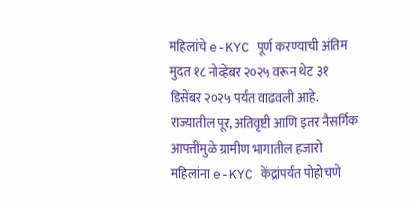महिलांचे e-KYC पूर्ण करण्याची अंतिम मुदत १८ नोव्हेंबर २०२५ वरून थेट ३१ डिसेंबर २०२५ पर्यंत वाढवली आहे. राज्यातील पूर, अतिवृष्टी आणि इतर नैसर्गिक आपत्तींमुळे ग्रामीण भागातील हजारो महिलांना e-KYC केंद्रांपर्यंत पोहोचणे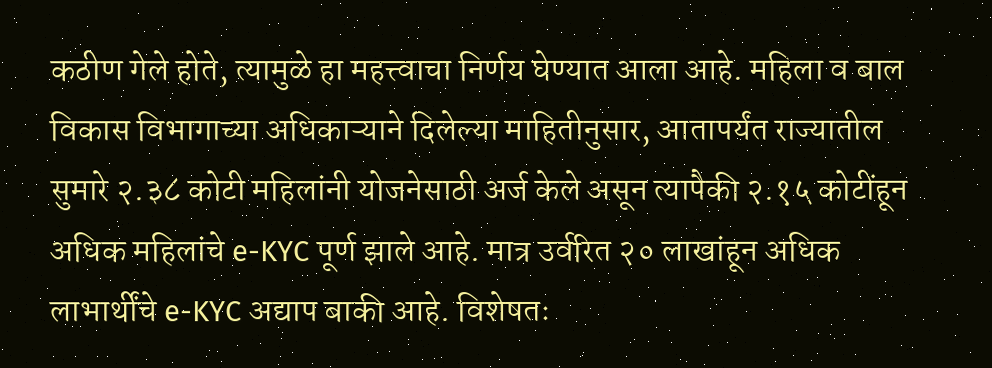कठीण गेले होते, त्यामुळे हा महत्त्वाचा निर्णय घेण्यात आला आहे. महिला व बाल विकास विभागाच्या अधिकाऱ्याने दिलेल्या माहितीनुसार, आतापर्यंत राज्यातील सुमारे २.३८ कोटी महिलांनी योजनेसाठी अर्ज केले असून त्यापैकी २.१५ कोटींहून अधिक महिलांचे e-KYC पूर्ण झाले आहे. मात्र उर्वरित २० लाखांहून अधिक लाभार्थींचे e-KYC अद्याप बाकी आहे. विशेषतः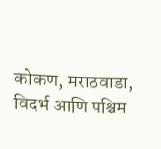कोकण, मराठवाडा, विदर्भ आणि पश्चिम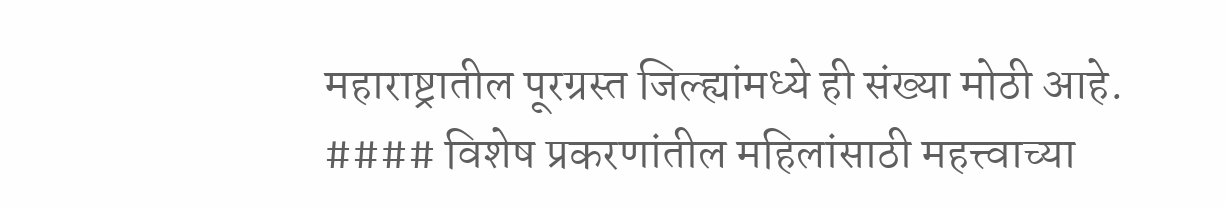महाराष्ट्रातील पूरग्रस्त जिल्ह्यांमध्ये ही संख्या मोठी आहे. #### विशेष प्रकरणांतील महिलांसाठी महत्त्वाच्या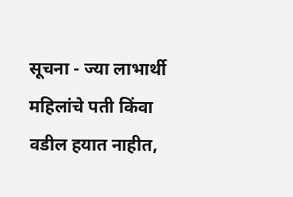सूचना - ज्या लाभार्थी महिलांचे पती किंवा वडील हयात नाहीत,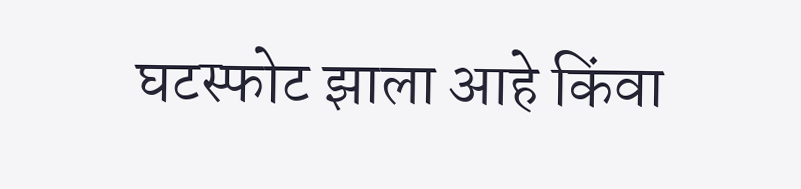घटस्फोट झाला आहे किंवा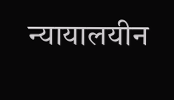न्यायालयीन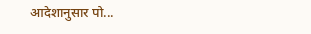आदेशानुसार पो...